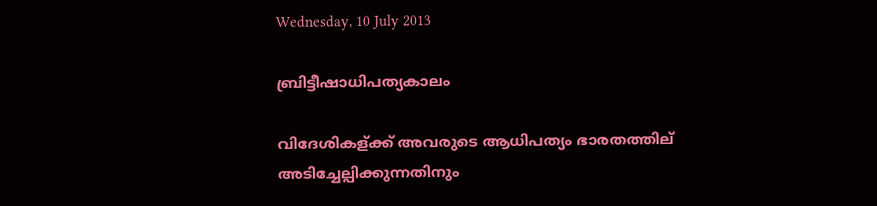Wednesday, 10 July 2013

ബ്രിട്ടീഷാധിപത്യകാലം

വിദേശികള്ക്ക് അവരുടെ ആധിപത്യം ഭാരതത്തില് അടിച്ചേല്പിക്കുന്നതിനും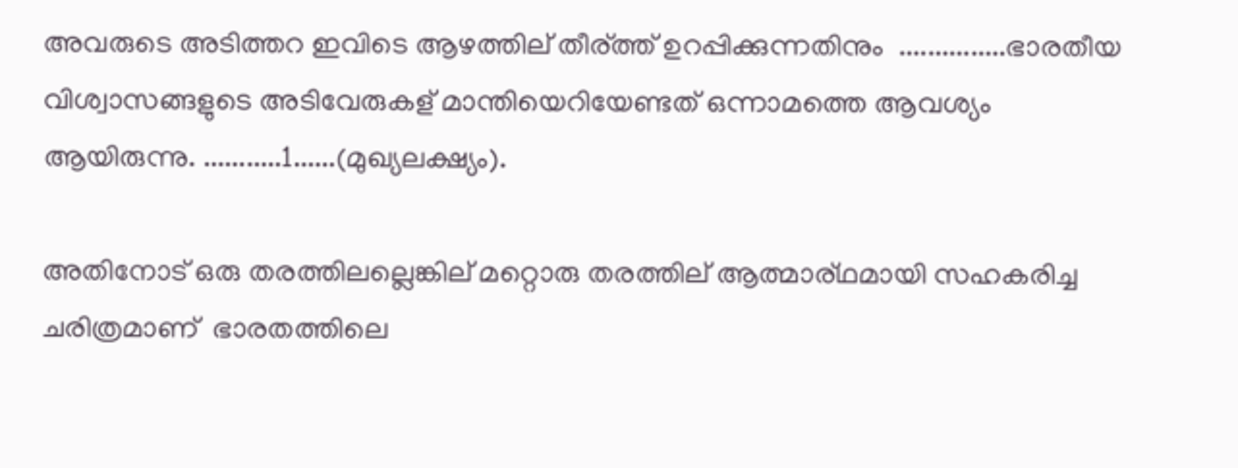അവരുടെ അടിത്തറ ഇവിടെ ആഴത്തില് തീര്ത്ത് ഉറപ്പിക്കുന്നതിനും  ...............ഭാരതീയ വിശ്വാസങ്ങളുടെ അടിവേരുകള് മാന്തിയെറിയേണ്ടത് ഒന്നാമത്തെ ആവശ്യം ആയിരുന്നു. ...........1......(മുഖ്യലക്ഷ്യം).

അതിനോട് ഒരു തരത്തിലല്ലെങ്കില് മറ്റൊരു തരത്തില് ആത്മാര്ഥമായി സഹകരിച്ച ചരിത്രമാണ്  ഭാരതത്തിലെ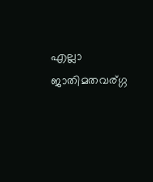എല്ലാ ജാതിമതവര്ഗ്ഗ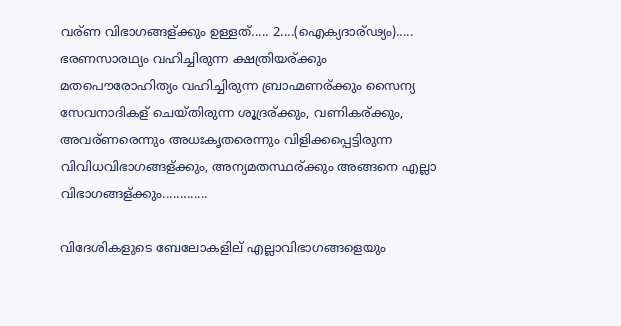വര്ണ വിഭാഗങ്ങള്ക്കും ഉള്ളത്..... 2....(ഐക്യദാര്ഢ്യം)..... ഭരണസാരഥ്യം വഹിച്ചിരുന്ന ക്ഷത്രിയര്ക്കും മതപൌരോഹിത്യം വഹിച്ചിരുന്ന ബ്രാഹ്മണര്ക്കും സൈന്യ സേവനാദികള് ചെയ്തിരുന്ന ശൂദ്രര്ക്കും, വണികര്ക്കും, അവര്ണരെന്നും അധഃകൃതരെന്നും വിളിക്കപ്പെട്ടിരുന്ന വിവിധവിഭാഗങ്ങള്ക്കും, അന്യമതസ്ഥര്ക്കും അങ്ങനെ എല്ലാ വിഭാഗങ്ങള്ക്കും.............

വിദേശികളുടെ ബേലോകളില് എല്ലാവിഭാഗങ്ങളെയും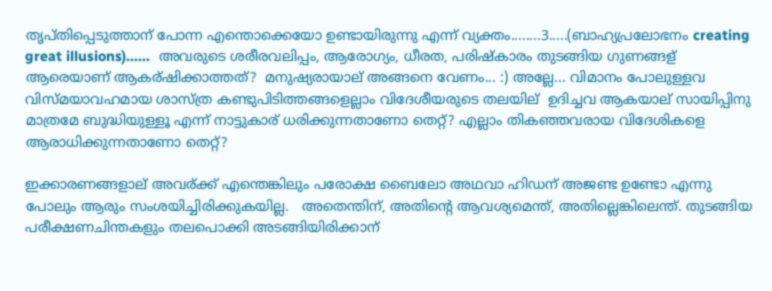തൃപ്തിപ്പെടുത്താന് പോന്ന എന്തൊക്കെയോ ഉണ്ടായിരുന്നു എന്ന് വ്യക്തം........3.....(ബാഹ്യപ്രലോഭനം creating great illusions)......  അവരുടെ ശരീരവലിപ്പം, ആരോഗ്യം, ധീരത, പരിഷ്കാരം തുടങ്ങിയ ഗുണങ്ങള് ആരെയാണ് ആകര്ഷിക്കാത്തത്?  മനുഷ്യരായാല് അങ്ങനെ വേണം... :) അല്ലേ... വിമാനം പോലുള്ളവ വിസ്മയാവഹമായ ശാസ്ത്ര കണ്ടുപിടിത്തങ്ങളെല്ലാം വിദേശീയരുടെ തലയില്  ഉദിച്ചവ ആകയാല് സായിപ്പിനു മാത്രമേ ബുദ്ധിയുള്ളൂ എന്ന് നാട്ടുകാര് ധരിക്കുന്നതാണോ തെറ്റ്? എല്ലാം തികഞ്ഞവരായ വിദേശികളെ ആരാധിക്കുന്നതാണോ തെറ്റ്?

ഇക്കാരണങ്ങളാല് അവര്ക്ക് എന്തെങ്കിലും പരോക്ഷ ബൈലോ അഥവാ ഹിഡന് അജണ്ട ഉണ്ടോ എന്നു പോലും ആരും സംശയിച്ചിരിക്കുകയില്ല.   അതെന്തിന്, അതിന്റെ ആവശ്യമെന്ത്, അതില്ലെങ്കിലെന്ത്. തുടങ്ങിയ പരീക്ഷണചിന്തകളും തലപൊക്കി അടങ്ങിയിരിക്കാന്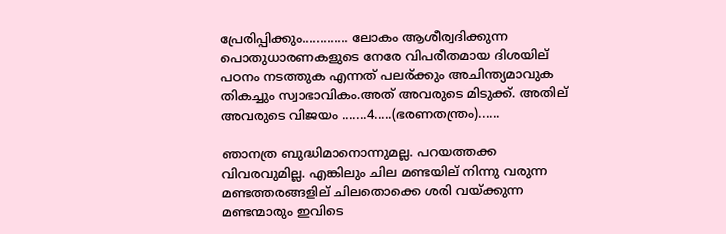പ്രേരിപ്പിക്കും............. ലോകം ആശീര്വദിക്കുന്ന പൊതുധാരണകളുടെ നേരേ വിപരീതമായ ദിശയില് പഠനം നടത്തുക എന്നത് പലര്ക്കും അചിന്ത്യമാവുക  തികച്ചും സ്വാഭാവികം.അത് അവരുടെ മിടുക്ക്. അതില് അവരുടെ വിജയം .......4.....(ഭരണതന്ത്രം)......

ഞാനത്ര ബുദ്ധിമാനൊന്നുമല്ല. പറയത്തക്ക വിവരവുമില്ല. എങ്കിലും ചില മണ്ടയില് നിന്നു വരുന്ന മണ്ടത്തരങ്ങളില് ചിലതൊക്കെ ശരി വയ്ക്കുന്ന മണ്ടന്മാരും ഇവിടെ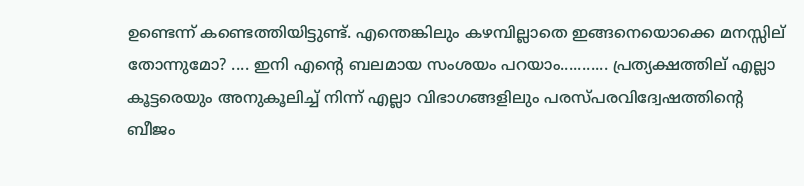ഉണ്ടെന്ന് കണ്ടെത്തിയിട്ടുണ്ട്. എന്തെങ്കിലും കഴമ്പില്ലാതെ ഇങ്ങനെയൊക്കെ മനസ്സില് തോന്നുമോ? .... ഇനി എന്റെ ബലമായ സംശയം പറയാം........... പ്രത്യക്ഷത്തില് എല്ലാ കൂട്ടരെയും അനുകൂലിച്ച് നിന്ന് എല്ലാ വിഭാഗങ്ങളിലും പരസ്പരവിദ്വേഷത്തിന്റെ ബീജം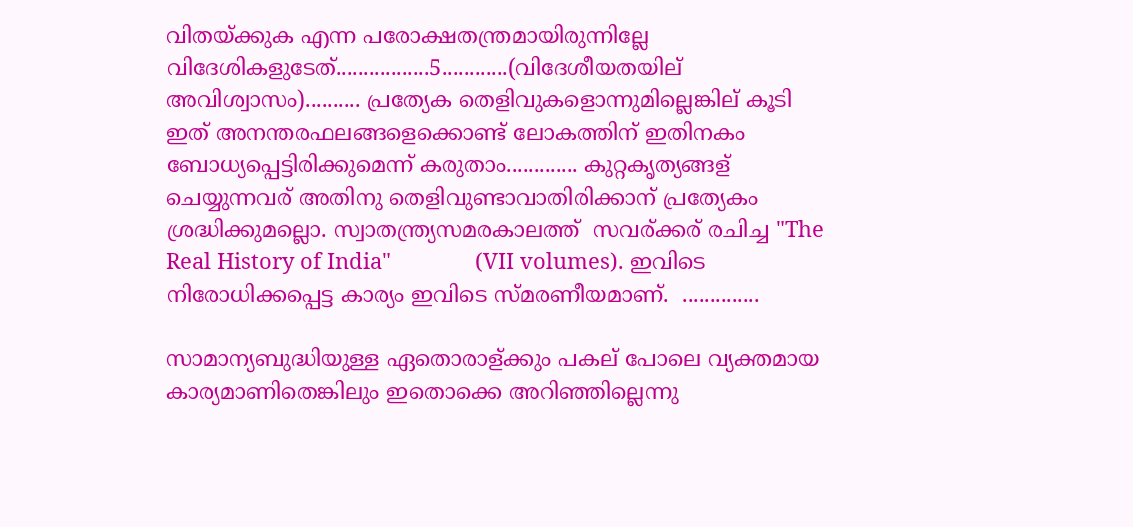വിതയ്ക്കുക എന്ന പരോക്ഷതന്ത്രമായിരുന്നില്ലേ വിദേശികളുടേത്.................5............(വിദേശീയതയില് അവിശ്വാസം).......... പ്രത്യേക തെളിവുകളൊന്നുമില്ലെങ്കില് കൂടി ഇത് അനന്തരഫലങ്ങളെക്കൊണ്ട് ലോകത്തിന് ഇതിനകം ബോധ്യപ്പെട്ടിരിക്കുമെന്ന് കരുതാം............. കുറ്റകൃത്യങ്ങള് ചെയ്യുന്നവര് അതിനു തെളിവുണ്ടാവാതിരിക്കാന് പ്രത്യേകം ശ്രദ്ധിക്കുമല്ലൊ. സ്വാതന്ത്ര്യസമരകാലത്ത്  സവര്ക്കര് രചിച്ച "The Real History of India"              (VII volumes). ഇവിടെ നിരോധിക്കപ്പെട്ട കാര്യം ഇവിടെ സ്മരണീയമാണ്.  ..............

സാമാന്യബുദ്ധിയുള്ള ഏതൊരാള്ക്കും പകല് പോലെ വ്യക്തമായ കാര്യമാണിതെങ്കിലും ഇതൊക്കെ അറിഞ്ഞില്ലെന്നു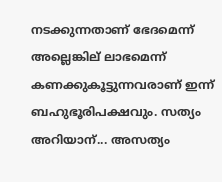നടക്കുന്നതാണ് ഭേദമെന്ന് അല്ലെങ്കില് ലാഭമെന്ന് കണക്കുകൂട്ടുന്നവരാണ് ഇന്ന് ബഹുഭൂരിപക്ഷവും. സത്യം അറിയാന്... അസത്യം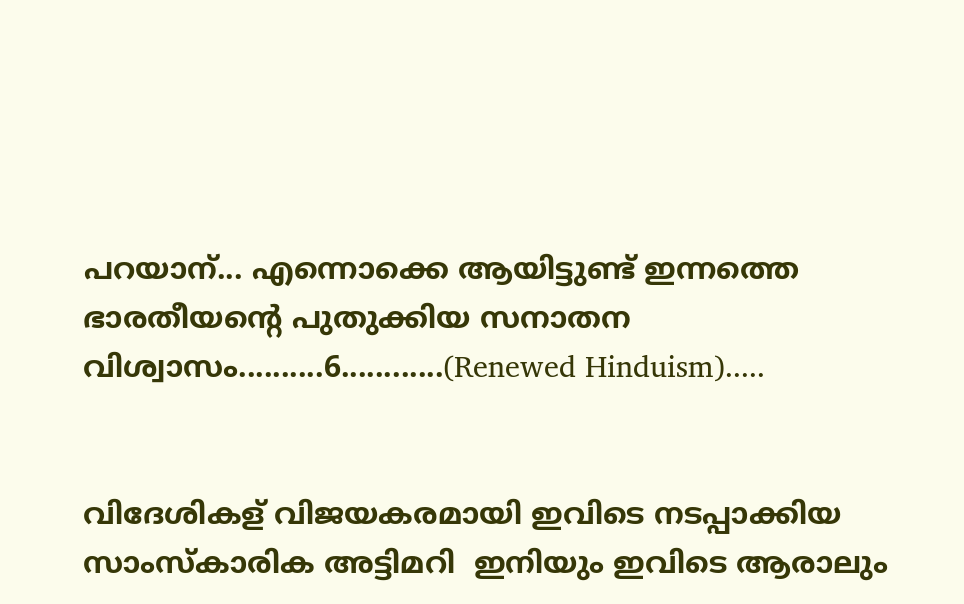പറയാന്... എന്നൊക്കെ ആയിട്ടുണ്ട് ഇന്നത്തെ ഭാരതീയന്റെ പുതുക്കിയ സനാതന വിശ്വാസം..........6............(Renewed Hinduism).....


വിദേശികള് വിജയകരമായി ഇവിടെ നടപ്പാക്കിയ സാംസ്കാരിക അട്ടിമറി  ഇനിയും ഇവിടെ ആരാലും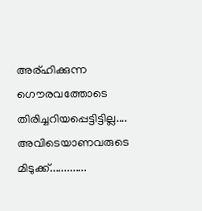അര്ഹിക്കുന്ന ഗൌരവത്തോടെ തിരിച്ചറിയപ്പെട്ടിട്ടില്ല....  അവിടെയാണവരുടെ മിടുക്ക്.............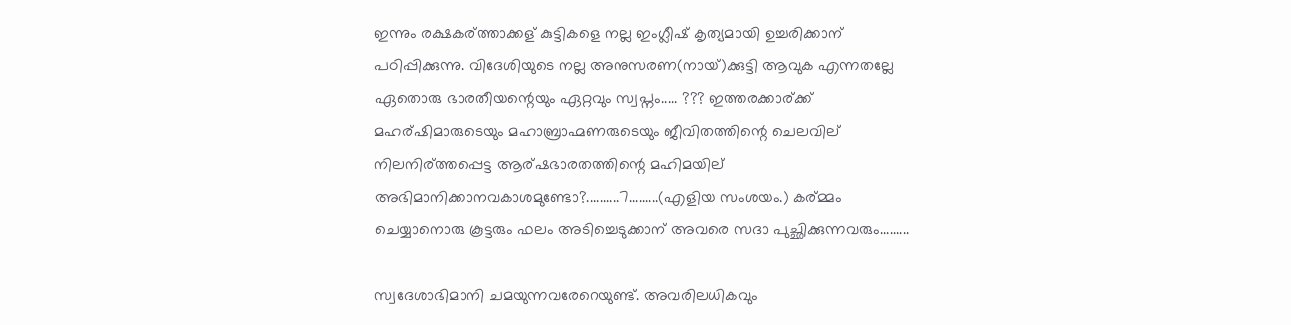ഇന്നും രക്ഷകര്ത്താക്കള് കുട്ടികളെ നല്ല ഇംഗ്ലീഷ് കൃത്യമായി ഉച്ചരിക്കാന് പഠിപ്പിക്കുന്നു. വിദേശിയുടെ നല്ല അനുസരണ(നായ്)ക്കുട്ടി ആവുക എന്നതല്ലേ ഏതൊരു ഭാരതീയന്റെയും ഏറ്റവും സ്വപ്നം..... ??? ഇത്തരക്കാര്ക്ക് മഹര്ഷിമാരുടെയും മഹാബ്രാഹ്മണരുടെയും ജീവിതത്തിന്റെ ചെലവില് നിലനിര്ത്തപ്പെട്ട ആര്ഷഭാരതത്തിന്റെ മഹിമയില് അഭിമാനിക്കാനവകാശമുണ്ടോ?..........7.........(എളിയ സംശയം.) കര്മ്മം ചെയ്യാനൊരു കൂട്ടരും ഫലം അടിച്ചെടുക്കാന് അവരെ സദാ പുച്ഛിക്കുന്നവരും.........

സ്വദേശാഭിമാനി ചമയുന്നവരേറെയുണ്ട്. അവരിലധികവും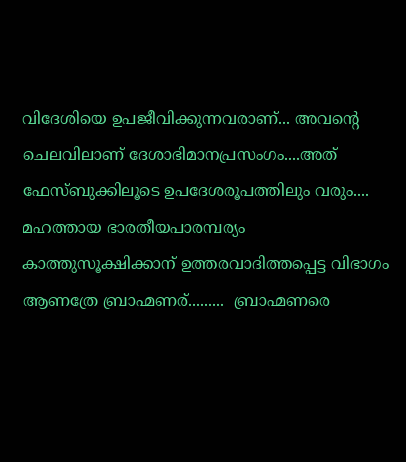വിദേശിയെ ഉപജീവിക്കുന്നവരാണ്... അവന്റെ ചെലവിലാണ് ദേശാഭിമാനപ്രസംഗം....അത് ഫേസ്ബുക്കിലൂടെ ഉപദേശരൂപത്തിലും വരും.... മഹത്തായ ഭാരതീയപാരമ്പര്യം കാത്തുസൂക്ഷിക്കാന് ഉത്തരവാദിത്തപ്പെട്ട വിഭാഗം ആണത്രേ ബ്രാഹ്മണര്.........  ബ്രാഹ്മണരെ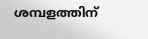ശമ്പളത്തിന്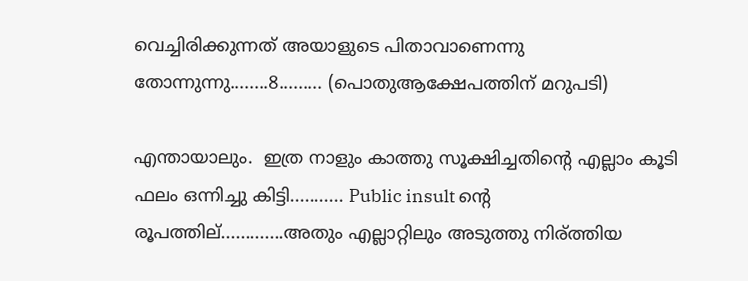വെച്ചിരിക്കുന്നത് അയാളുടെ പിതാവാണെന്നു തോന്നുന്നു........8......... (പൊതുആക്ഷേപത്തിന് മറുപടി)

എന്തായാലും.  ഇത്ര നാളും കാത്തു സൂക്ഷിച്ചതിന്റെ എല്ലാം കൂടി ഫലം ഒന്നിച്ചു കിട്ടി........... Public insult ന്റെ രൂപത്തില്.............അതും എല്ലാറ്റിലും അടുത്തു നിര്ത്തിയ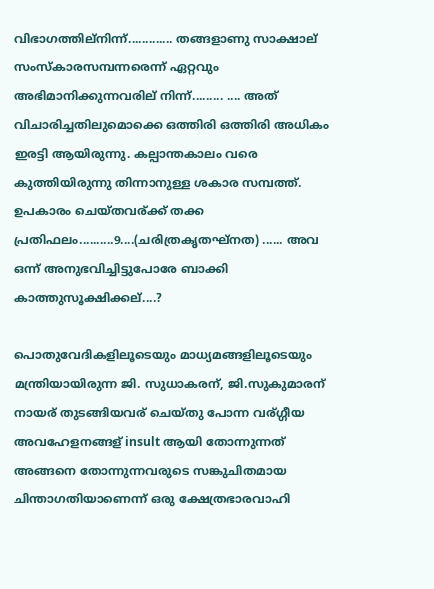വിഭാഗത്തില്നിന്ന്............. തങ്ങളാണു സാക്ഷാല്  സംസ്കാരസമ്പന്നരെന്ന് ഏറ്റവും അഭിമാനിക്കുന്നവരില് നിന്ന്......... .... അത് വിചാരിച്ചതിലുമൊക്കെ ഒത്തിരി ഒത്തിരി അധികം ഇരട്ടി ആയിരുന്നു. കല്പാന്തകാലം വരെ കുത്തിയിരുന്നു തിന്നാനുള്ള ശകാര സമ്പത്ത്. ഉപകാരം ചെയ്തവര്ക്ക് തക്ക പ്രതിഫലം..........9....(ചരിത്രകൃതഘ്നത) ...... അവ ഒന്ന് അനുഭവിച്ചിട്ടുപോരേ ബാക്കി കാത്തുസൂക്ഷിക്കല്....?

പൊതുവേദികളിലൂടെയും മാധ്യമങ്ങളിലൂടെയും മന്ത്രിയായിരുന്ന ജി. സുധാകരന്, ജി.സുകുമാരന് നായര് തുടങ്ങിയവര് ചെയ്തു പോന്ന വര്ഗ്ഗീയ അവഹേളനങ്ങള് insult ആയി തോന്നുന്നത് അങ്ങനെ തോന്നുന്നവരുടെ സങ്കുചിതമായ ചിന്താഗതിയാണെന്ന് ഒരു ക്ഷേത്രഭാരവാഹി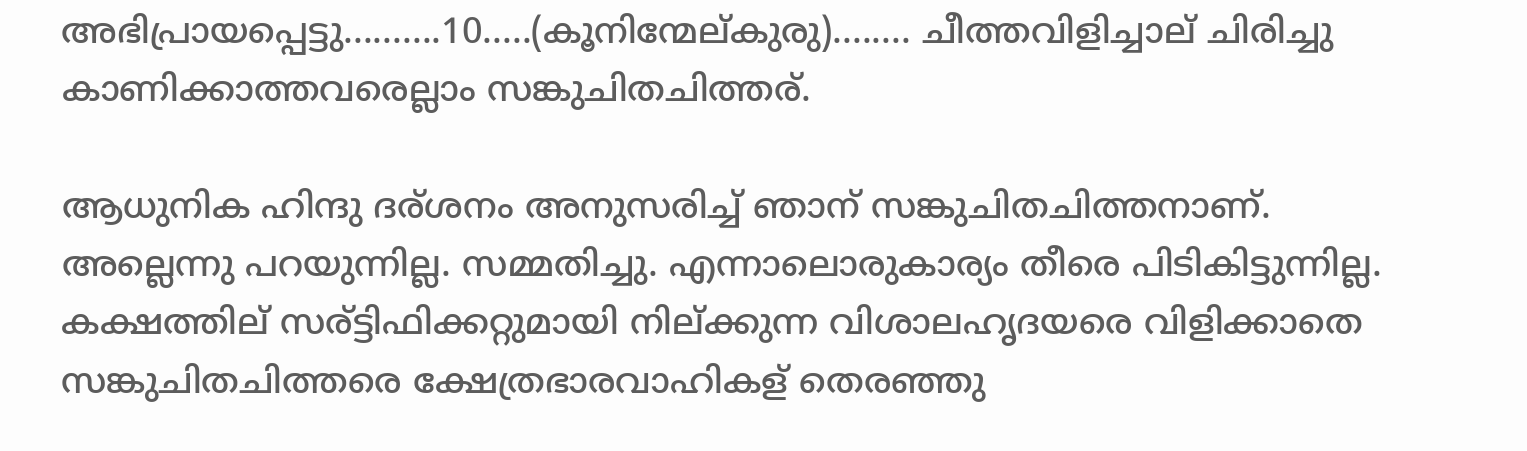അഭിപ്രായപ്പെട്ടു..........10.....(കൂനിന്മേല്കുരു)........ ചീത്തവിളിച്ചാല് ചിരിച്ചു കാണിക്കാത്തവരെല്ലാം സങ്കുചിതചിത്തര്.

ആധുനിക ഹിന്ദു ദര്ശനം അനുസരിച്ച് ഞാന് സങ്കുചിതചിത്തനാണ്. അല്ലെന്നു പറയുന്നില്ല. സമ്മതിച്ചു. എന്നാലൊരുകാര്യം തീരെ പിടികിട്ടുന്നില്ല.  കക്ഷത്തില് സര്ട്ടിഫിക്കറ്റുമായി നില്ക്കുന്ന വിശാലഹൃദയരെ വിളിക്കാതെ സങ്കുചിതചിത്തരെ ക്ഷേത്രഭാരവാഹികള് തെരഞ്ഞു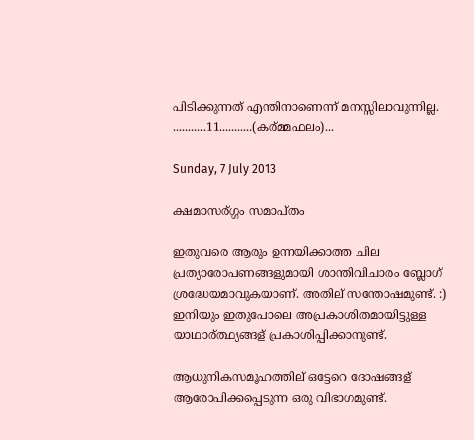പിടിക്കുന്നത് എന്തിനാണെന്ന് മനസ്സിലാവുന്നില്ല. ...........11...........(കര്മ്മഫലം)...

Sunday, 7 July 2013

ക്ഷമാസര്ഗ്ഗം സമാപ്തം

ഇതുവരെ ആരും ഉന്നയിക്കാത്ത ചില പ്രത്യാരോപണങ്ങളുമായി ശാന്തിവിചാരം ബ്ലോഗ് ശ്രദ്ധേയമാവുകയാണ്. അതില് സന്തോഷമുണ്ട്. :) ഇനിയും ഇതുപോലെ അപ്രകാശിതമായിട്ടുള്ള യാഥാര്ത്ഥ്യങ്ങള് പ്രകാശിപ്പിക്കാനുണ്ട്.

ആധുനികസമൂഹത്തില് ഒട്ടേറെ ദോഷങ്ങള് ആരോപിക്കപ്പെടുന്ന ഒരു വിഭാഗമുണ്ട്.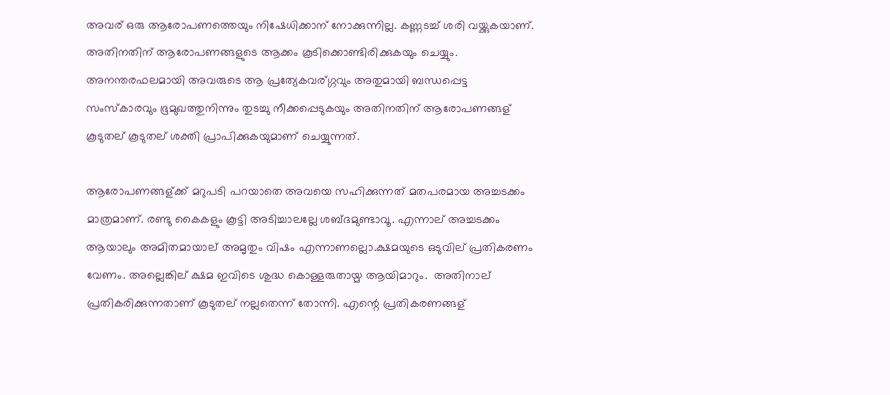അവര് ഒരു ആരോപണത്തെയും നിഷേധിക്കാന് നോക്കുന്നില്ല. കണ്ണടച്ച് ശരി വയ്ക്കുകയാണ്. അതിനതിന് ആരോപണങ്ങളുടെ ആക്കം കൂടിക്കൊണ്ടിരിക്കുകയും ചെയ്യും. അനന്തരഫലമായി അവരുടെ ആ പ്രത്യേകവര്ഗ്ഗവും അതുമായി ബന്ധപ്പെട്ട സംസ്കാരവും ഭൂമുഖത്തുനിന്നും തുടച്ചു നീക്കപ്പെടുകയും അതിനതിന് ആരോപണങ്ങള് കൂടുതല് കൂടുതല് ശക്തി പ്രാപിക്കുകയുമാണ് ചെയ്യുന്നത്.

ആരോപണങ്ങള്ക്ക് മറുപടി പറയാതെ അവയെ സഹിക്കുന്നത് മതപരമായ അച്ചടക്കം മാത്രമാണ്. രണ്ടു കൈകളും കൂട്ടി അടിച്ചാലല്ലേ ശബ്ദമുണ്ടാവൂ. എന്നാല് അച്ചടക്കം ആയാലും അമിതമായാല് അമൃതും വിഷം എന്നാണല്ലൊ.ക്ഷമയുടെ ഒടുവില് പ്രതികരണം വേണം. അല്ലെങ്കില് ക്ഷമ ഇവിടെ ശുദ്ധ കൊള്ളരുതായ്മ ആയിമാറും.  അതിനാല് പ്രതികരിക്കുന്നതാണ് കൂടുതല് നല്ലതെന്ന് തോന്നി. എന്റെ പ്രതികരണങ്ങള്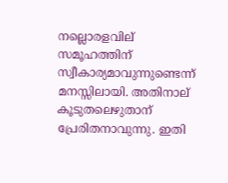നല്ലൊരളവില് സമൂഹത്തിന് സ്വീകാര്യമാവുന്നുണ്ടെന്ന് മനസ്സിലായി. അതിനാല് കൂടുതലെഴുതാന് പ്രേരിതനാവുന്നു. ഇതി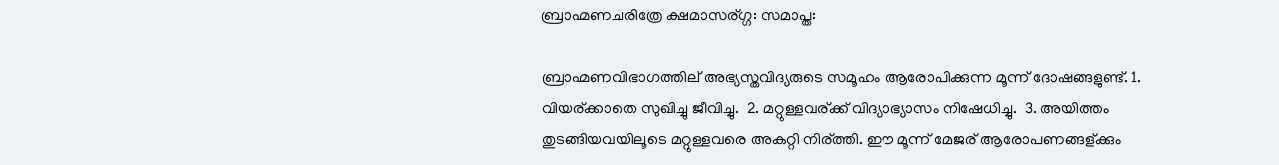ബ്രാഹ്മണചരിത്രേ ക്ഷമാസര്ഗ്ഗ: സമാപ്ത:

ബ്രാഹ്മണവിഭാഗത്തില് അഭ്യസ്തവിദ്യരുടെ സമൂഹം ആരോപിക്കുന്ന മൂന്ന് ദോഷങ്ങളുണ്ട്. 1. വിയര്ക്കാതെ സുഖിച്ചു ജീവിച്ചു.  2. മറ്റുള്ളവര്ക്ക് വിദ്യാഭ്യാസം നിഷേധിച്ചു.  3. അയിത്തം തുടങ്ങിയവയിലൂടെ മറ്റുള്ളവരെ അകറ്റി നിര്ത്തി. ഈ മൂന്ന് മേജര് ആരോപണങ്ങള്ക്കും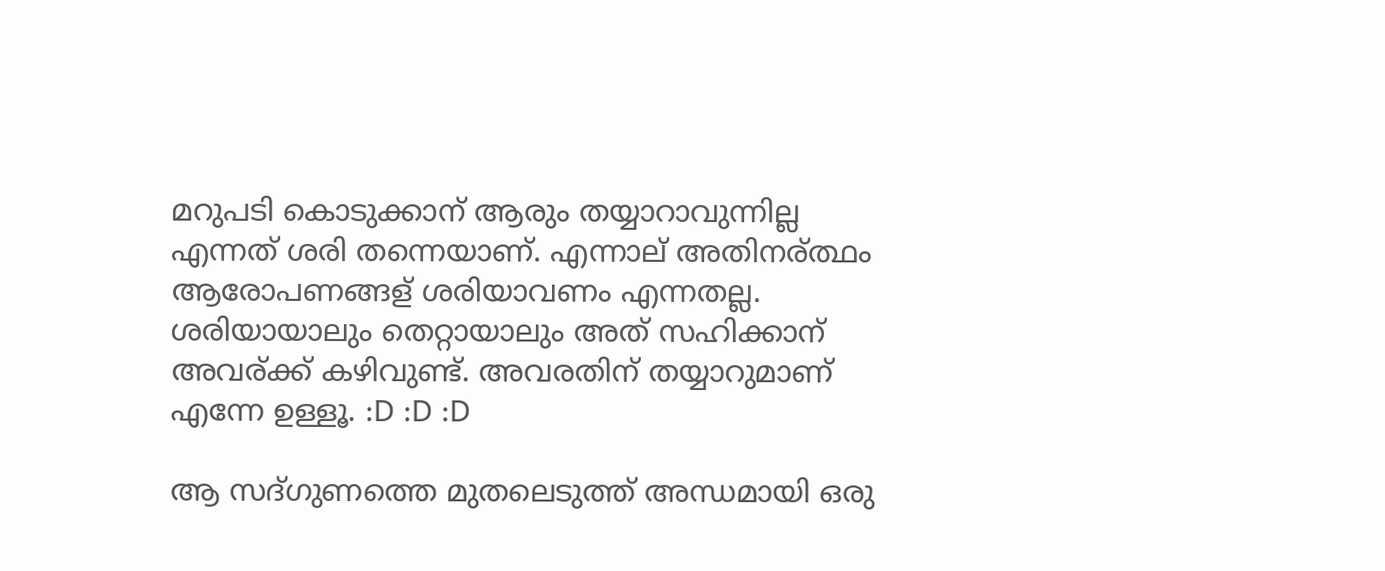മറുപടി കൊടുക്കാന് ആരും തയ്യാറാവുന്നില്ല എന്നത് ശരി തന്നെയാണ്. എന്നാല് അതിനര്ത്ഥം ആരോപണങ്ങള് ശരിയാവണം എന്നതല്ല. ശരിയായാലും തെറ്റായാലും അത് സഹിക്കാന് അവര്ക്ക് കഴിവുണ്ട്. അവരതിന് തയ്യാറുമാണ് എന്നേ ഉള്ളൂ. :D :D :D

ആ സദ്ഗുണത്തെ മുതലെടുത്ത് അന്ധമായി ഒരു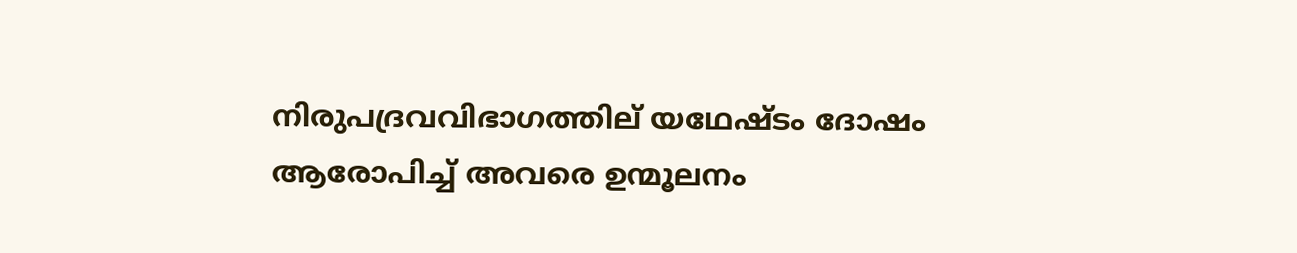നിരുപദ്രവവിഭാഗത്തില് യഥേഷ്ടം ദോഷം ആരോപിച്ച് അവരെ ഉന്മൂലനം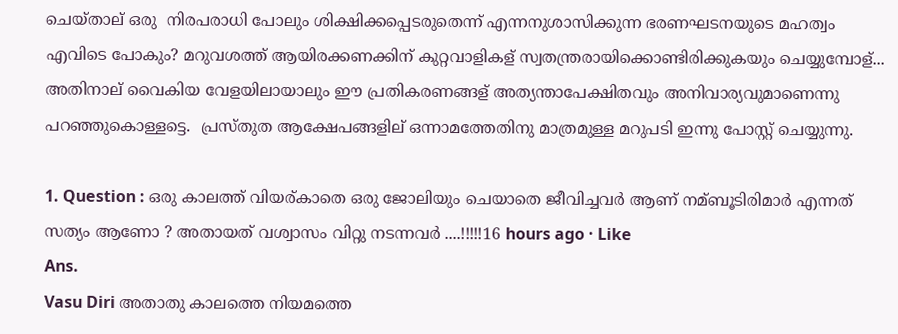ചെയ്താല് ഒരു  നിരപരാധി പോലും ശിക്ഷിക്കപ്പെടരുതെന്ന് എന്നനുശാസിക്കുന്ന ഭരണഘടനയുടെ മഹത്വം എവിടെ പോകും? മറുവശത്ത് ആയിരക്കണക്കിന് കുറ്റവാളികള് സ്വതന്ത്രരായിക്കൊണ്ടിരിക്കുകയും ചെയ്യുമ്പോള്... അതിനാല് വൈകിയ വേളയിലായാലും ഈ പ്രതികരണങ്ങള് അത്യന്താപേക്ഷിതവും അനിവാര്യവുമാണെന്നു പറഞ്ഞുകൊള്ളട്ടെ.  പ്രസ്തുത ആക്ഷേപങ്ങളില് ഒന്നാമത്തേതിനു മാത്രമുള്ള മറുപടി ഇന്നു പോസ്റ്റ് ചെയ്യുന്നു.

1. Question : ഒരു കാലത്ത് വിയര്കാതെ ഒരു ജോലിയും ചെയാതെ ജീവിച്ചവർ ആണ് നമ്ബൂടിരിമാർ എന്നത് സത്യം ആണോ ? അതായത് വശ്വാസം വിറ്റു നടന്നവർ ....!!!!!16 hours ago · Like
Ans.
Vasu Diri അതാതു കാലത്തെ നിയമത്തെ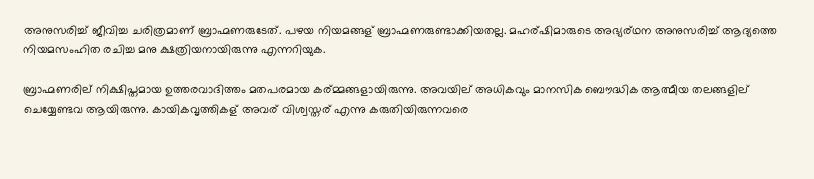അനുസരിച്ച് ജീവിച്ച ചരിത്രമാണ് ബ്രാഹ്മണരുടേത്. പഴയ നിയമങ്ങള് ബ്രാഹ്മണരുണ്ടാക്കിയതല്ല. മഹര്ഷിമാരുടെ അഭ്യര്ഥന അനുസരിച്ച് ആദ്യത്തെ നിയമസംഹിത രചിച്ച മനു ക്ഷത്രിയനായിരുന്നു എന്നറിയുക.

ബ്രാഹ്മണരില് നിക്ഷിപ്തമായ ഉത്തരവാദിത്തം മതപരമായ കര്മ്മങ്ങളായിരുന്നു. അവയില് അധികവും മാനസിക ബൌദ്ധിക ആത്മീയ തലങ്ങളില് ചെയ്യേണ്ടവ ആയിരുന്നു. കായികവൃത്തികള് അവര് വിശ്വസ്തര് എന്നു കരുതിയിരുന്നവരെ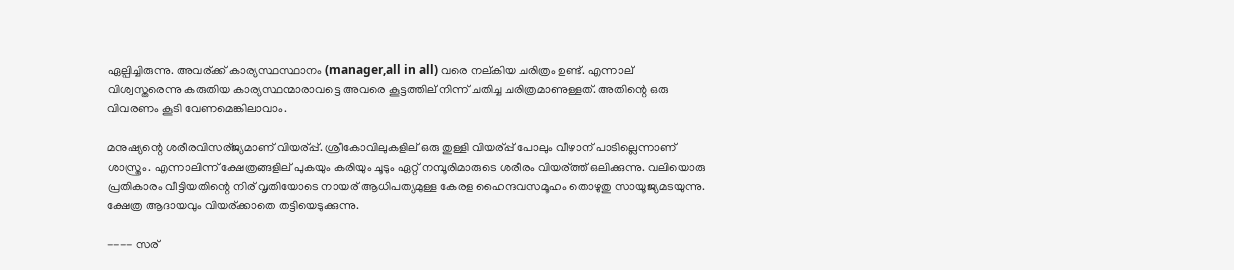ഏല്പിച്ചിരുന്നു. അവര്ക്ക് കാര്യസ്ഥസ്ഥാനം (manager,all in all) വരെ നല്കിയ ചരിത്രം ഉണ്ട്. എന്നാല് വിശ്വസ്തരെന്നു കരുതിയ കാര്യസ്ഥന്മാരാവട്ടെ അവരെ കൂട്ടത്തില് നിന്ന് ചതിച്ച ചരിത്രമാണുള്ളത്. അതിന്റെ ഒരു വിവരണം കൂടി വേണമെങ്കിലാവാം.

മനുഷ്യന്റെ ശരീരവിസര്ജ്യമാണ് വിയര്പ്പ്. ശ്രീകോവിലുകളില് ഒരു തുള്ളി വിയര്പ്പ് പോലും വീഴാന് പാടില്ലെന്നാണ് ശാസ്ത്രം. എന്നാലിന്ന് ക്ഷേത്രങ്ങളില് പുകയും കരിയും ചൂടും ഏറ്റ് നമ്പൂരിമാരുടെ ശരീരം വിയര്ത്ത് ഒലിക്കുന്നു. വലിയൊരു പ്രതികാരം വീട്ടിയതിന്റെ നിര് വൃതിയോടെ നായര് ആധിപത്യമുള്ള കേരള ഹൈന്ദവസമൂഹം തൊഴുതു സായൂജ്യമടയുന്നു. ക്ഷേത്ര ആദായവും വിയര്ക്കാതെ തട്ടിയെടുക്കുന്നു.

---- സര്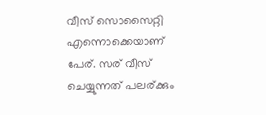വീസ് സൊസൈറ്റി എന്നൊക്കെയാണ് പേര്. സര് വീസ് ചെയ്യുന്നത് പലര്ക്കും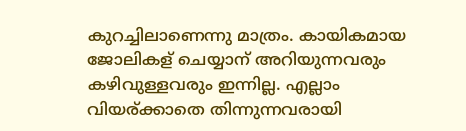കുറച്ചിലാണെന്നു മാത്രം. കായികമായ ജോലികള് ചെയ്യാന് അറിയുന്നവരും കഴിവുള്ളവരും ഇന്നില്ല. എല്ലാം വിയര്ക്കാതെ തിന്നുന്നവരായി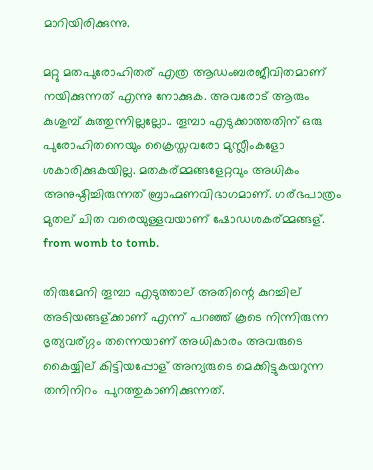മാറിയിരിക്കുന്നു.

മറ്റു മതപുരോഹിതര് എത്ര ആഡംബരജീവിതമാണ് നയിക്കുന്നത് എന്നു നോക്കുക. അവരോട് ആരും കുശുമ്പ് കുത്തുന്നില്ലല്ലോ.. തൂമ്പാ എടുക്കാത്തതിന് ഒരു പുരോഹിതനെയും ക്രൈസ്തവരോ മുസ്ലീംകളോ ശകാരിക്കുകയില്ല. മതകര്മ്മങ്ങളേറ്റവും അധികം അനുഷ്ഠിച്ചിരുന്നത് ബ്രാഹ്മണവിഭാഗമാണ്. ഗര്ഭപാത്രം മുതല് ചിത വരെയുള്ളവയാണ് ഷോഡശകര്മ്മങ്ങള്. from womb to tomb.

തിരുമേനി തൂമ്പാ എടുത്താല് അതിന്റെ കുറച്ചില് അടിയങ്ങള്ക്കാണ് എന്ന് പറഞ്ഞ് കൂടെ നിന്നിരുന്ന ഭൃത്യവര്ഗ്ഗം തന്നെയാണ് അധികാരം അവരുടെ കൈയ്യില് കിട്ടിയപ്പോള് അന്യരുടെ മെക്കിട്ടുകയറുന്ന തനിനിറം  പുറത്തുകാണിക്കുന്നത്.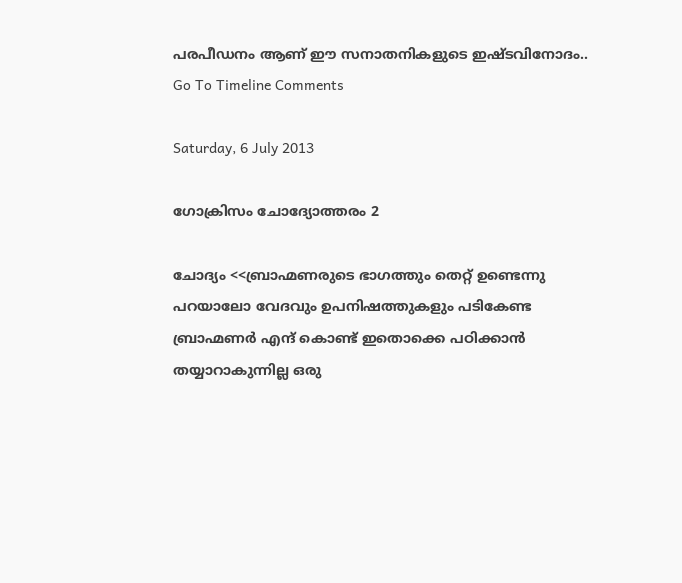പരപീഡനം ആണ് ഈ സനാതനികളുടെ ഇഷ്ടവിനോദം..
Go To Timeline Comments

Saturday, 6 July 2013

ഗോക്രിസം ചോദ്യോത്തരം 2

ചോദ്യം <<ബ്രാഹ്മണരുടെ ഭാഗത്തും തെറ്റ് ഉണ്ടെന്നു പറയാലോ വേദവും ഉപനിഷത്തുകളും പടികേണ്ട ബ്രാഹ്മണർ എന്ദ് കൊണ്ട് ഇതൊക്കെ പഠിക്കാൻ തയ്യാറാകുന്നില്ല ഒരു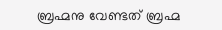ബ്രഹ്മനു വേണ്ടത് ബ്രഹ്മ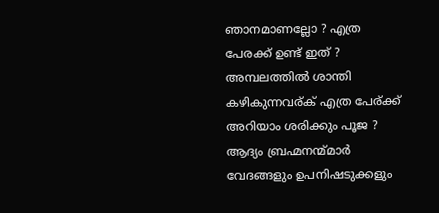ഞാനമാണല്ലോ ? എത്ര പേരക്ക് ഉണ്ട് ഇത് ? അമ്പലത്തിൽ ശാന്തി കഴികുന്നവര്ക് എത്ര പേര്ക്ക് അറിയാം ശരിക്കും പൂജ ? ആദ്യം ബ്രഹ്മനന്മ്മാർ വേദങ്ങളും ഉപനിഷടുക്കളും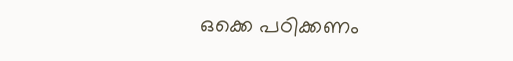ഒക്കെ പഠിക്കണം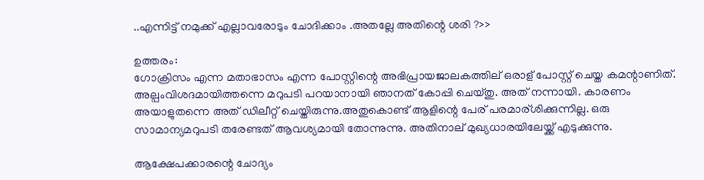..എന്നിട്ട് നമുക്ക് എല്ലാവരോടും ചോദിക്കാം .അതല്ലേ അതിന്റെ ശരി ?>>

ഉത്തരം:
ഗോക്രിസം എന്ന മതാഭാസം എന്ന പോസ്റ്റിന്റെ അഭിപ്രായജാലകത്തില് ഒരാള് പോസ്റ്റ് ചെയ്ത കമന്റാണിത്. അല്പംവിശദമായിത്തന്നെ മറുപടി പറയാനായി ഞാനത് കോപ്പി ചെയ്തു. അത് നന്നായി. കാരണം അയാളുതന്നെ അത് ഡിലീറ്റ് ചെയ്തിരുന്നു.അതുകൊണ്ട് ആളിന്റെ പേര് പരമാര്ശിക്കുന്നില്ല. ഒരു സാമാന്യമറുപടി തരേണ്ടത് ആവശ്യമായി തോന്നുന്നു. അതിനാല് മുഖ്യധാരയിലേയ്ക്ക് എടുക്കുന്നു.

ആക്ഷേപക്കാരന്റെ ചോദ്യം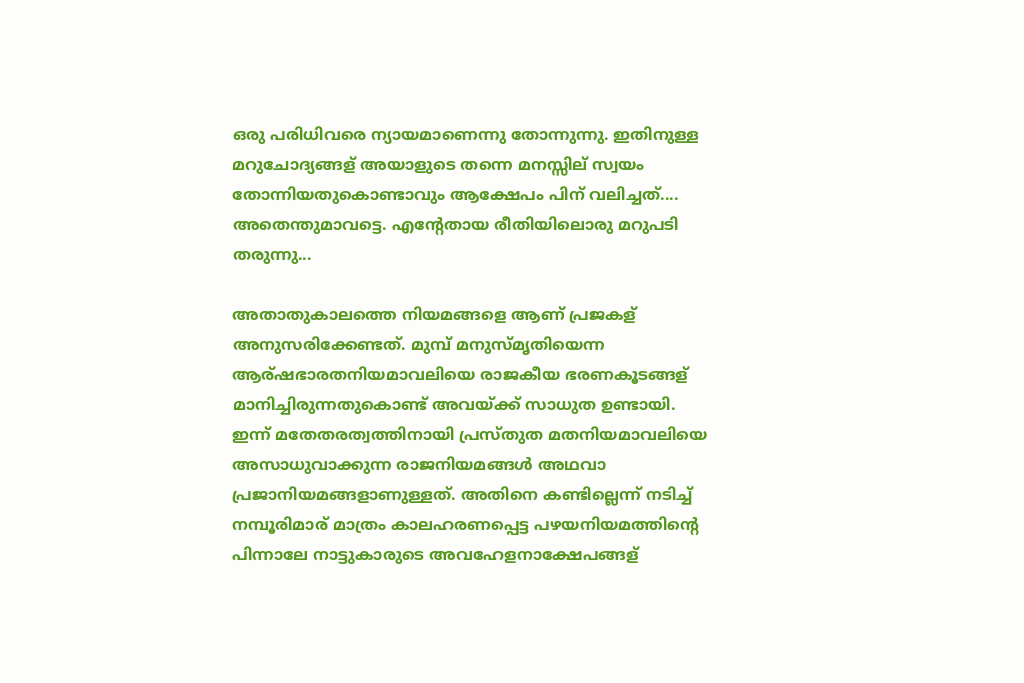ഒരു പരിധിവരെ ന്യായമാണെന്നു തോന്നുന്നു. ഇതിനുള്ള മറുചോദ്യങ്ങള് അയാളുടെ തന്നെ മനസ്സില് സ്വയം തോന്നിയതുകൊണ്ടാവും ആക്ഷേപം പിന് വലിച്ചത്.... അതെന്തുമാവട്ടെ. എന്റേതായ രീതിയിലൊരു മറുപടി തരുന്നു...

അതാതുകാലത്തെ നിയമങ്ങളെ ആണ് പ്രജകള് അനുസരിക്കേണ്ടത്. മുമ്പ് മനുസ്മൃതിയെന്ന ആര്ഷഭാരതനിയമാവലിയെ രാജകീയ ഭരണകൂടങ്ങള് മാനിച്ചിരുന്നതുകൊണ്ട് അവയ്ക്ക് സാധുത ഉണ്ടായി. ഇന്ന് മതേതരത്വത്തിനായി പ്രസ്തുത മതനിയമാവലിയെ അസാധുവാക്കുന്ന രാജനിയമങ്ങള്‍ അഥവാ പ്രജാനിയമങ്ങളാണുള്ളത്. അതിനെ കണ്ടില്ലെന്ന് നടിച്ച് നമ്പൂരിമാര് മാത്രം കാലഹരണപ്പെട്ട പഴയനിയമത്തിന്റെ പിന്നാലേ നാട്ടുകാരുടെ അവഹേളനാക്ഷേപങ്ങള്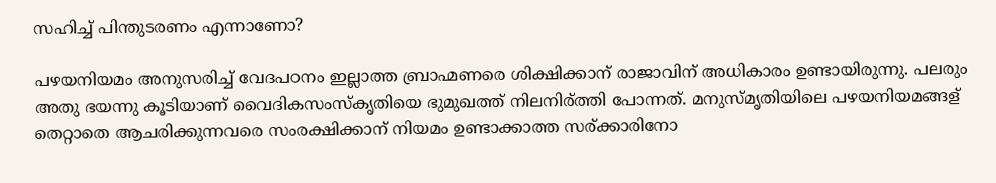സഹിച്ച് പിന്തുടരണം എന്നാണോ?

പഴയനിയമം അനുസരിച്ച് വേദപഠനം ഇല്ലാത്ത ബ്രാഹ്മണരെ ശിക്ഷിക്കാന് രാജാവിന് അധികാരം ഉണ്ടായിരുന്നു. പലരും അതു ഭയന്നു കൂടിയാണ് വൈദികസംസ്കൃതിയെ ഭുമുഖത്ത് നിലനിര്ത്തി പോന്നത്. മനുസ്മൃതിയിലെ പഴയനിയമങ്ങള് തെറ്റാതെ ആചരിക്കുന്നവരെ സംരക്ഷിക്കാന് നിയമം ഉണ്ടാക്കാത്ത സര്ക്കാരിനോ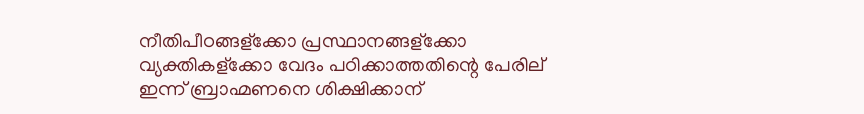നീതിപീഠങ്ങള്ക്കോ പ്രസ്ഥാനങ്ങള്ക്കോ വ്യക്തികള്ക്കോ വേദം പഠിക്കാത്തതിന്റെ പേരില് ഇന്ന് ബ്രാഹ്മണനെ ശിക്ഷിക്കാന്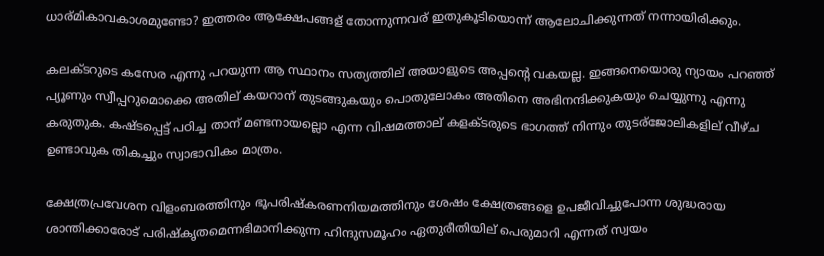ധാര്മികാവകാശമുണ്ടോ? ഇത്തരം ആക്ഷേപങ്ങള് തോന്നുന്നവര് ഇതുകൂടിയൊന്ന് ആലോചിക്കുന്നത് നന്നായിരിക്കും.

കലക്ടറുടെ കസേര എന്നു പറയുന്ന ആ സ്ഥാനം സത്യത്തില് അയാളുടെ അപ്പന്റെ വകയല്ല. ഇങ്ങനെയൊരു ന്യായം പറഞ്ഞ് പ്യൂണും സ്വീപ്പറുമൊക്കെ അതില് കയറാന് തുടങ്ങുകയും പൊതുലോകം അതിനെ അഭിനന്ദിക്കുകയും ചെയ്യുന്നു എന്നു കരുതുക. കഷ്ടപ്പെട്ട് പഠിച്ച താന് മണ്ടനായല്ലൊ എന്ന വിഷമത്താല് കളക്ടരുടെ ഭാഗത്ത് നിന്നും തുടര്ജോലികളില് വീഴ്ച ഉണ്ടാവുക തികച്ചും സ്വാഭാവികം മാത്രം.

ക്ഷേത്രപ്രവേശന വിളംബരത്തിനും ഭൂപരിഷ്കരണനിയമത്തിനും ശേഷം ക്ഷേത്രങ്ങളെ ഉപജീവിച്ചുപോന്ന ശുദ്ധരായ ശാന്തിക്കാരോട് പരിഷ്കൃതമെന്നഭിമാനിക്കുന്ന ഹിന്ദുസമൂഹം ഏതുരീതിയില് പെരുമാറി എന്നത് സ്വയം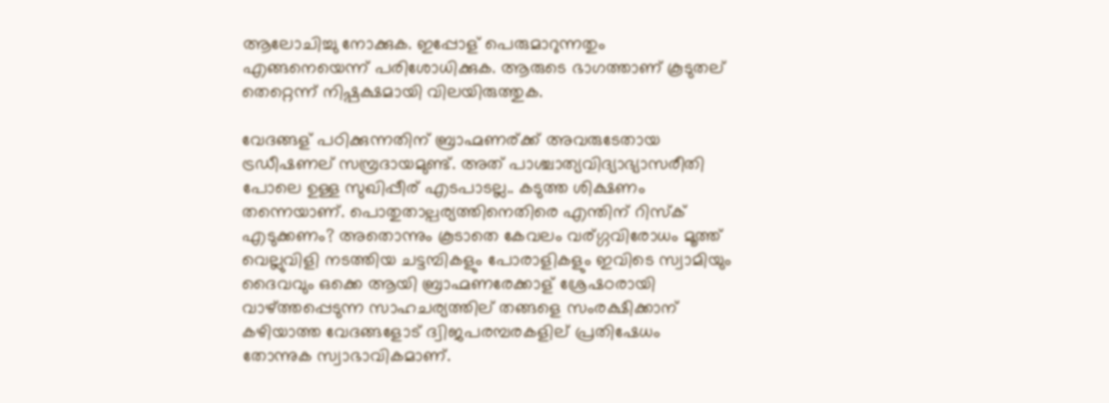ആലോചിച്ചു നോക്കുക. ഇപ്പോള് പെരുമാറുന്നതും എങ്ങനെയെന്ന് പരിശോധിക്കുക. ആരുടെ ഭാഗത്താണ് കൂടുതല് തെറ്റെന്ന് നിഷ്പക്ഷമായി വിലയിരുത്തുക.

വേദങ്ങള് പഠിക്കുന്നതിന് ബ്രാഹ്മണര്ക്ക് അവരുടേതായ ട്രഡീഷണല് സമ്പ്രദായമുണ്ട്. അത് പാശ്ചാത്യവിദ്യാഭ്യാസരീതി പോലെ ഉള്ള സുഖിപ്പീര് എടപാടല്ല.. കടുത്ത ശിക്ഷണം തന്നെയാണ്. പൊതുതാല്പര്യത്തിനെതിരെ എന്തിന് റിസ്ക് എടുക്കണം? അതൊന്നും കൂടാതെ കേവലം വര്ഗ്ഗവിരോധം മൂത്ത് വെല്ലുവിളി നടത്തിയ ചട്ടമ്പികളും പോരാളികളും ഇവിടെ സ്വാമിയും ദൈവവും ഒക്കെ ആയി ബ്രാഹ്മണരേക്കാള് ശ്രേഷഠരായി വാഴ്ത്തപ്പെടുന്ന സാഹചര്യത്തില് തങ്ങളെ സംരക്ഷിക്കാന് കഴിയാത്ത വേദങ്ങളോട് ദ്വിജപരമ്പരകളില് പ്രതിഷേധം തോന്നുക സ്വാഭാവികമാണ്.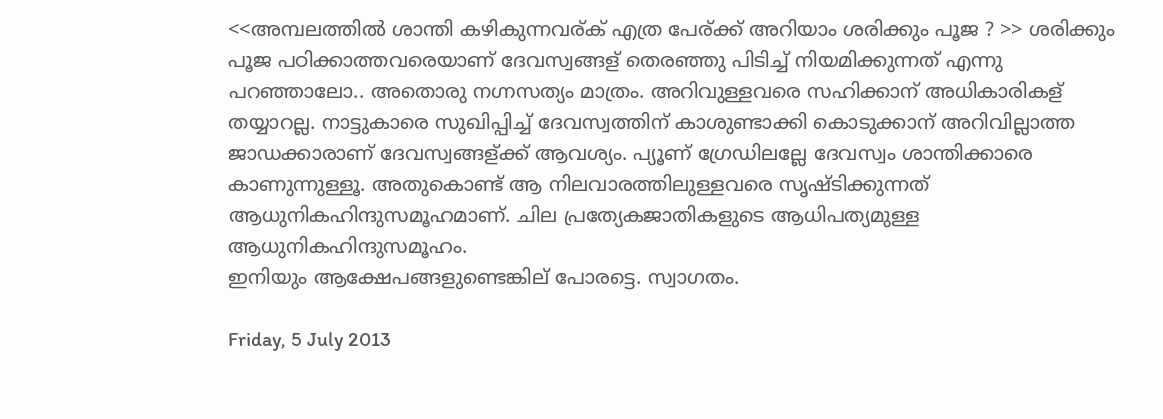<<അമ്പലത്തിൽ ശാന്തി കഴികുന്നവര്ക് എത്ര പേര്ക്ക് അറിയാം ശരിക്കും പൂജ ? >> ശരിക്കും പൂജ പഠിക്കാത്തവരെയാണ് ദേവസ്വങ്ങള് തെരഞ്ഞു പിടിച്ച് നിയമിക്കുന്നത് എന്നു പറഞ്ഞാലോ.. അതൊരു നഗ്നസത്യം മാത്രം. അറിവുള്ളവരെ സഹിക്കാന് അധികാരികള് തയ്യാറല്ല. നാട്ടുകാരെ സുഖിപ്പിച്ച് ദേവസ്വത്തിന് കാശുണ്ടാക്കി കൊടുക്കാന് അറിവില്ലാത്ത ജാഡക്കാരാണ് ദേവസ്വങ്ങള്ക്ക് ആവശ്യം. പ്യൂണ് ഗ്രേഡിലല്ലേ ദേവസ്വം ശാന്തിക്കാരെ കാണുന്നുള്ളൂ. അതുകൊണ്ട് ആ നിലവാരത്തിലുള്ളവരെ സൃഷ്ടിക്കുന്നത് ആധുനികഹിന്ദുസമൂഹമാണ്. ചില പ്രത്യേകജാതികളുടെ ആധിപത്യമുള്ള ആധുനികഹിന്ദുസമൂഹം.
ഇനിയും ആക്ഷേപങ്ങളുണ്ടെങ്കില് പോരട്ടെ. സ്വാഗതം.

Friday, 5 July 2013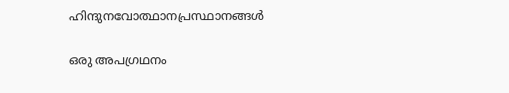ഹിന്ദുനവോത്ഥാനപ്രസ്ഥാനങ്ങള്‍

ഒരു അപഗ്രഥനം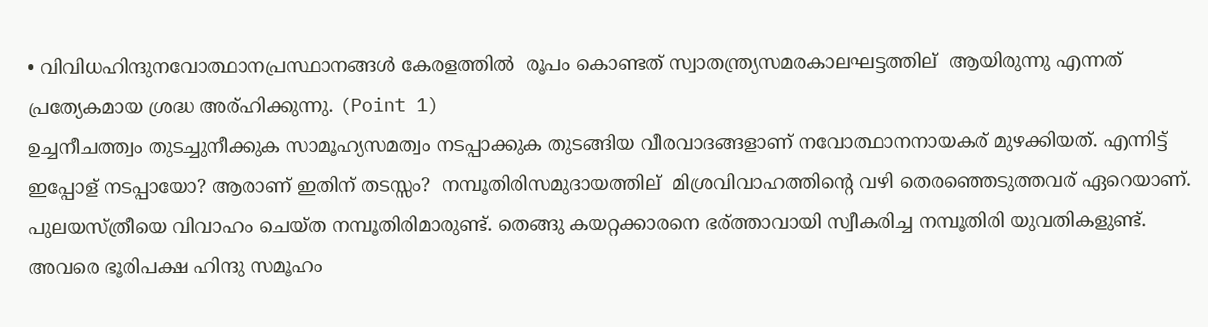• വിവിധഹിന്ദുനവോത്ഥാനപ്രസ്ഥാനങ്ങള്‍ കേരളത്തില്‍  രൂപം കൊണ്ടത് സ്വാതന്ത്ര്യസമരകാലഘട്ടത്തില്  ആയിരുന്നു എന്നത് പ്രത്യേകമായ ശ്രദ്ധ അര്ഹിക്കുന്നു. (Point 1)
ഉച്ചനീചത്ത്വം തുടച്ചുനീക്കുക സാമൂഹ്യസമത്വം നടപ്പാക്കുക തുടങ്ങിയ വീരവാദങ്ങളാണ് നവോത്ഥാനനായകര് മുഴക്കിയത്. എന്നിട്ട് ഇപ്പോള് നടപ്പായോ? ആരാണ് ഇതിന് തടസ്സം?  നമ്പൂതിരിസമുദായത്തില്  മിശ്രവിവാഹത്തിന്റെ വഴി തെരഞ്ഞെടുത്തവര് ഏറെയാണ്.  പുലയസ്ത്രീയെ വിവാഹം ചെയ്ത നമ്പൂതിരിമാരുണ്ട്. തെങ്ങു കയറ്റക്കാരനെ ഭര്ത്താവായി സ്വീകരിച്ച നമ്പൂതിരി യുവതികളുണ്ട്. അവരെ ഭൂരിപക്ഷ ഹിന്ദു സമൂഹം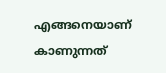എങ്ങനെയാണ് കാണുന്നത്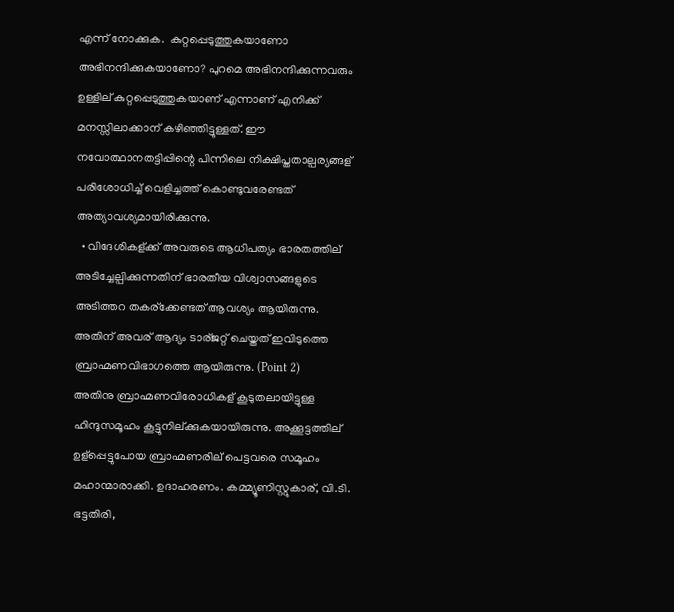എന്ന് നോക്കുക.  കുറ്റപ്പെടുത്തുകയാണോ അഭിനന്ദിക്കുകയാണോ? പുറമെ അഭിനന്ദിക്കുന്നവരും ഉള്ളില് കുറ്റപ്പെടുത്തുകയാണ് എന്നാണ് എനിക്ക് മനസ്സിലാക്കാന് കഴിഞ്ഞിട്ടുള്ളത്. ഈ നവോത്ഥാനതട്ടിപ്പിന്റെ പിന്നിലെ നിക്ഷിപ്തതാല്പര്യങ്ങള് പരിശോധിച്ച് വെളിച്ചത്ത് കൊണ്ടുവരേണ്ടത് അത്യാവശ്യമായിരിക്കുന്നു.
  • വിദേശികള്ക്ക് അവരുടെ ആധിപത്യം ഭാരതത്തില് അടിച്ചേല്പിക്കുന്നതിന് ഭാരതീയ വിശ്വാസങ്ങളുടെ അടിത്തറ തകര്ക്കേണ്ടത് ആവശ്യം ആയിരുന്നു. അതിന് അവര് ആദ്യം ടാര്ജറ്റ് ചെയ്തത് ഇവിടുത്തെ ബ്രാഹ്മണവിഭാഗത്തെ ആയിരുന്നു. (Point 2)
അതിനു ബ്രാഹ്മണവിരോധികള് കൂടുതലായിട്ടുള്ള ഹിന്ദുസമൂഹം കൂട്ടുനില്ക്കുകയായിരുന്നു. അക്കൂട്ടത്തില് ഉള്പ്പെട്ടുപോയ ബ്രാഹ്മണരില് പെട്ടവരെ സമൂഹം മഹാന്മാരാക്കി. ഉദാഹരണം. കമ്മ്യൂണിസ്റ്റുകാര്, വി.ടി. ഭട്ടതിരി,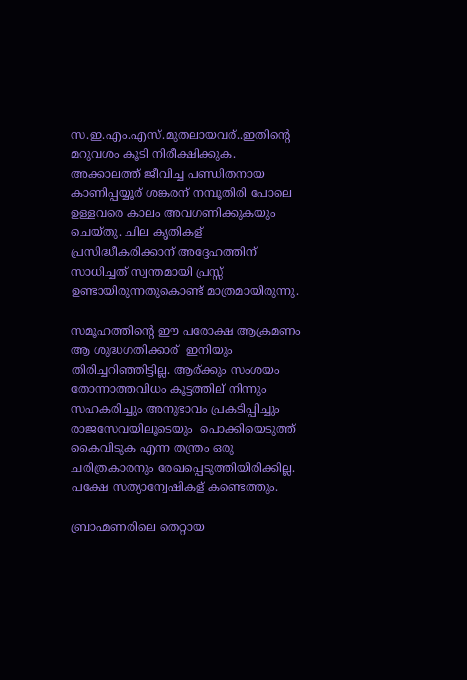സ.ഇ.എം.എസ്.മുതലായവര്..ഇതിന്റെ മറുവശം കൂടി നിരീക്ഷിക്കുക. അക്കാലത്ത് ജീവിച്ച പണ്ഡിതനായ കാണിപ്പയ്യൂര് ശങ്കരന് നമ്പൂതിരി പോലെ ഉള്ളവരെ കാലം അവഗണിക്കുകയും ചെയ്തു. ചില കൃതികള് പ്രസിദ്ധീകരിക്കാന് അദ്ദേഹത്തിന് സാധിച്ചത് സ്വന്തമായി പ്രസ്സ് ഉണ്ടായിരുന്നതുകൊണ്ട് മാത്രമായിരുന്നു.

സമൂഹത്തിന്റെ ഈ പരോക്ഷ ആക്രമണം ആ ശുദ്ധഗതിക്കാര്  ഇനിയും തിരിച്ചറിഞ്ഞിട്ടില്ല. ആര്ക്കും സംശയം തോന്നാത്തവിധം കൂട്ടത്തില് നിന്നും സഹകരിച്ചും അനുഭാവം പ്രകടിപ്പിച്ചും രാജസേവയിലൂടെയും  പൊക്കിയെടുത്ത് കൈവിടുക എന്ന തന്ത്രം ഒരു ചരിത്രകാരനും രേഖപ്പെടുത്തിയിരിക്കില്ല. പക്ഷേ സത്യാന്വേഷികള് കണ്ടെത്തും.

ബ്രാഹ്മണരിലെ തെറ്റായ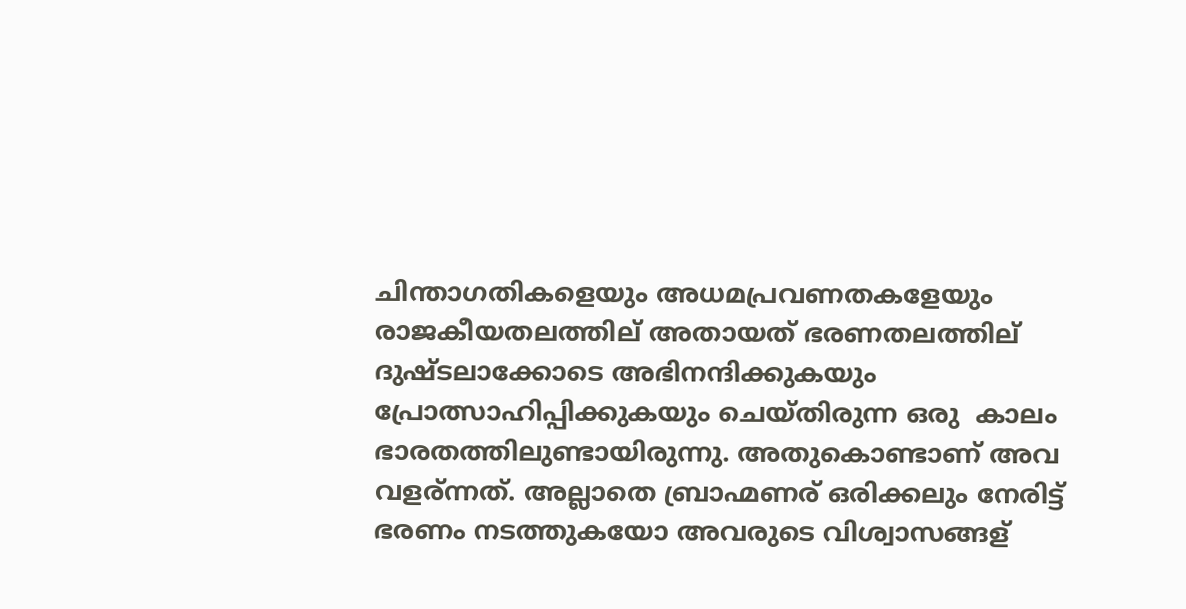ചിന്താഗതികളെയും അധമപ്രവണതകളേയും രാജകീയതലത്തില് അതായത് ഭരണതലത്തില് ദുഷ്ടലാക്കോടെ അഭിനന്ദിക്കുകയും പ്രോത്സാഹിപ്പിക്കുകയും ചെയ്തിരുന്ന ഒരു  കാലം ഭാരതത്തിലുണ്ടായിരുന്നു. അതുകൊണ്ടാണ് അവ വളര്ന്നത്. അല്ലാതെ ബ്രാഹ്മണര് ഒരിക്കലും നേരിട്ട് ഭരണം നടത്തുകയോ അവരുടെ വിശ്വാസങ്ങള്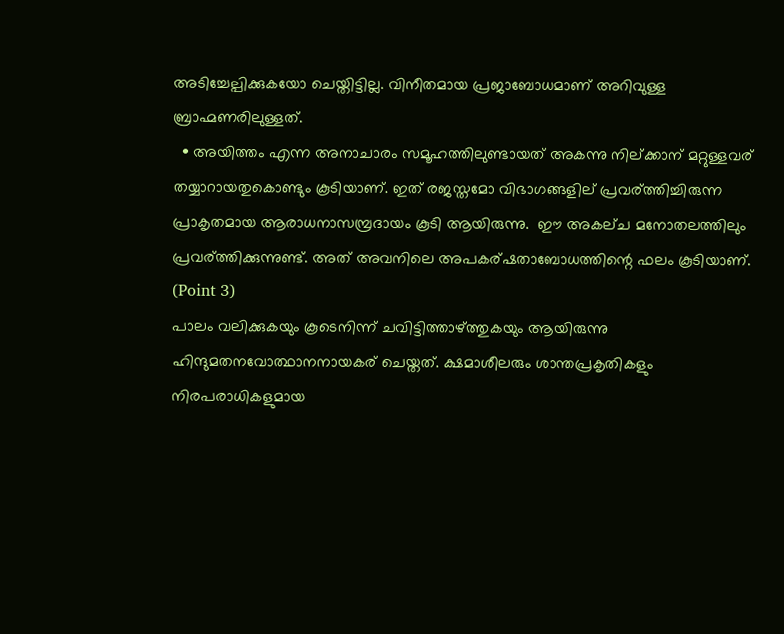അടിച്ചേല്പിക്കുകയോ ചെയ്തിട്ടില്ല. വിനീതമായ പ്രജാബോധമാണ് അറിവുള്ള ബ്രാഹ്മണരിലുള്ളത്.
  • അയിത്തം എന്ന അനാചാരം സമൂഹത്തിലുണ്ടായത് അകന്നു നില്ക്കാന് മറ്റുള്ളവര് തയ്യാറായതുകൊണ്ടും കൂടിയാണ്. ഇത് രജസ്തമോ വിഭാഗങ്ങളില് പ്രവര്ത്തിച്ചിരുന്ന പ്രാകൃതമായ ആരാധനാസമ്പ്രദായം കൂടി ആയിരുന്നു.  ഈ അകല്ച മനോതലത്തിലും പ്രവര്ത്തിക്കുന്നുണ്ട്. അത് അവനിലെ അപകര്ഷതാബോധത്തിന്റെ ഫലം കൂടിയാണ്. (Point 3)
പാലം വലിക്കുകയും കൂടെനിന്ന് ചവിട്ടിത്താഴ്ത്തുകയും ആയിരുന്നു ഹിന്ദുമതനവോത്ഥാനനായകര് ചെയ്തത്. ക്ഷമാശീലരും ശാന്തപ്രകൃതികളും നിരപരാധികളുമായ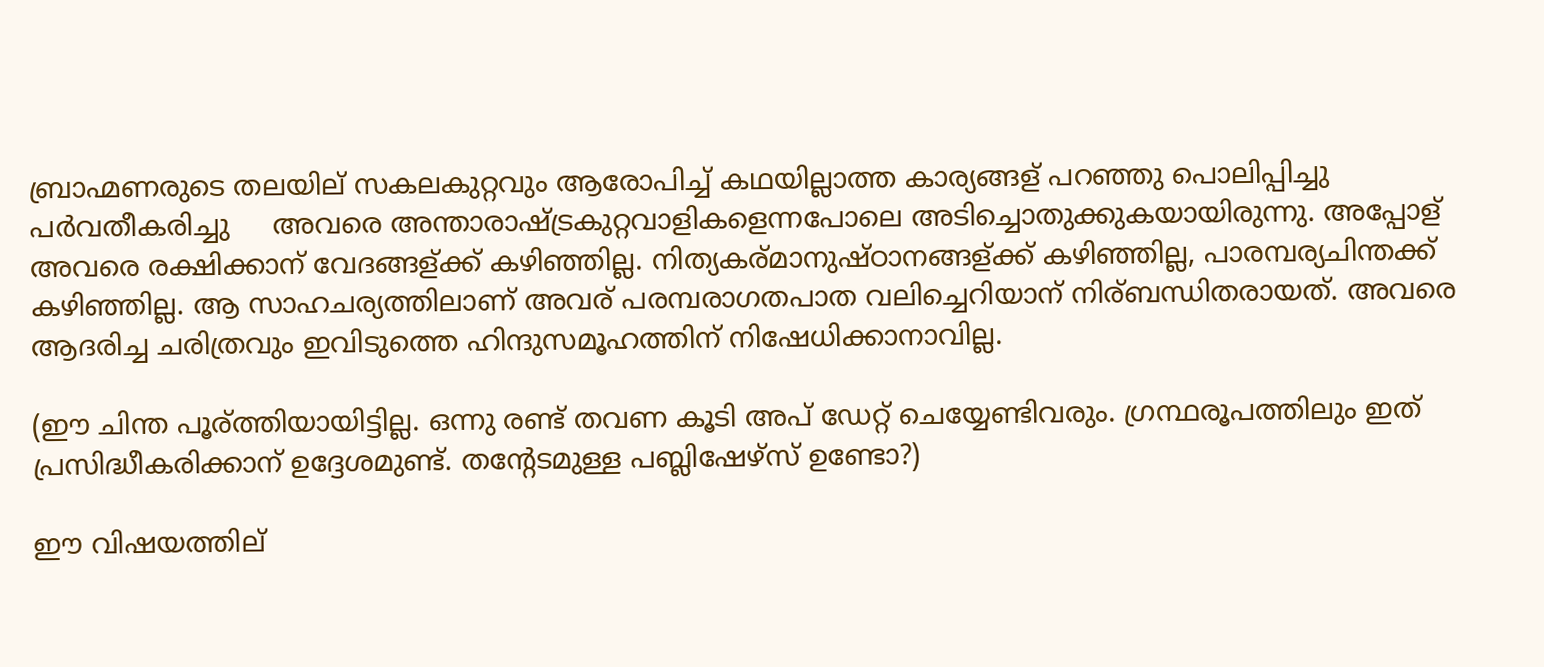ബ്രാഹ്മണരുടെ തലയില് സകലകുറ്റവും ആരോപിച്ച് കഥയില്ലാത്ത കാര്യങ്ങള് പറഞ്ഞു പൊലിപ്പിച്ചു  പര്‍വതീകരിച്ചു     അവരെ അന്താരാഷ്ട്രകുറ്റവാളികളെന്നപോലെ അടിച്ചൊതുക്കുകയായിരുന്നു. അപ്പോള് അവരെ രക്ഷിക്കാന് വേദങ്ങള്ക്ക് കഴിഞ്ഞില്ല. നിത്യകര്മാനുഷ്ഠാനങ്ങള്ക്ക് കഴിഞ്ഞില്ല, പാരമ്പര്യചിന്തക്ക് കഴിഞ്ഞില്ല. ആ സാഹചര്യത്തിലാണ് അവര് പരമ്പരാഗതപാത വലിച്ചെറിയാന് നിര്ബന്ധിതരായത്. അവരെ ആദരിച്ച ചരിത്രവും ഇവിടുത്തെ ഹിന്ദുസമൂഹത്തിന് നിഷേധിക്കാനാവില്ല.

(ഈ ചിന്ത പൂര്ത്തിയായിട്ടില്ല. ഒന്നു രണ്ട് തവണ കൂടി അപ് ഡേറ്റ് ചെയ്യേണ്ടിവരും. ഗ്രന്ഥരൂപത്തിലും ഇത് പ്രസിദ്ധീകരിക്കാന് ഉദ്ദേശമുണ്ട്. തന്റേടമുള്ള പബ്ലിഷേഴ്സ് ഉണ്ടോ?)

ഈ വിഷയത്തില്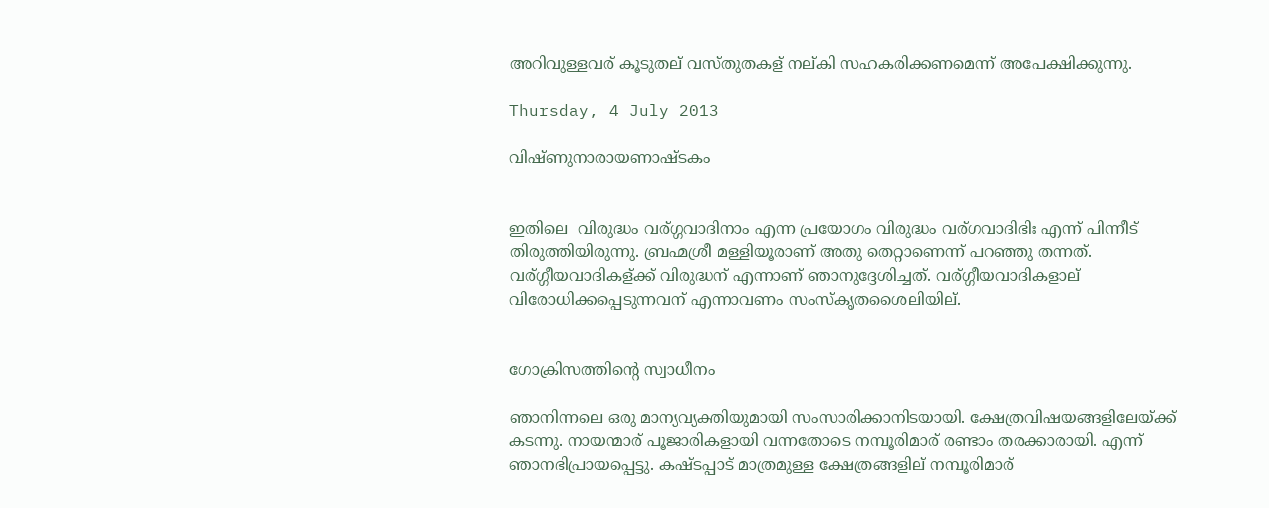അറിവുള്ളവര് കൂടുതല് വസ്തുതകള് നല്കി സഹകരിക്കണമെന്ന് അപേക്ഷിക്കുന്നു.

Thursday, 4 July 2013

വിഷ്ണുനാരായണാഷ്ടകം


ഇതിലെ  വിരുദ്ധം വര്ഗ്ഗവാദിനാം എന്ന പ്രയോഗം വിരുദ്ധം വര്ഗവാദിഭിഃ എന്ന് പിന്നീട് തിരുത്തിയിരുന്നു. ബ്രഹ്മശ്രീ മള്ളിയൂരാണ് അതു തെറ്റാണെന്ന് പറഞ്ഞു തന്നത്. വര്ഗ്ഗീയവാദികള്ക്ക് വിരുദ്ധന് എന്നാണ് ഞാനുദ്ദേശിച്ചത്. വര്ഗ്ഗീയവാദികളാല് വിരോധിക്കപ്പെടുന്നവന് എന്നാവണം സംസ്കൃതശൈലിയില്.


ഗോക്രിസത്തിന്റെ സ്വാധീനം

ഞാനിന്നലെ ഒരു മാന്യവ്യക്തിയുമായി സംസാരിക്കാനിടയായി. ക്ഷേത്രവിഷയങ്ങളിലേയ്ക്ക് കടന്നു. നായന്മാര് പൂജാരികളായി വന്നതോടെ നമ്പൂരിമാര് രണ്ടാം തരക്കാരായി. എന്ന് ഞാനഭിപ്രായപ്പെട്ടു. കഷ്ടപ്പാട് മാത്രമുള്ള ക്ഷേത്രങ്ങളില് നമ്പൂരിമാര്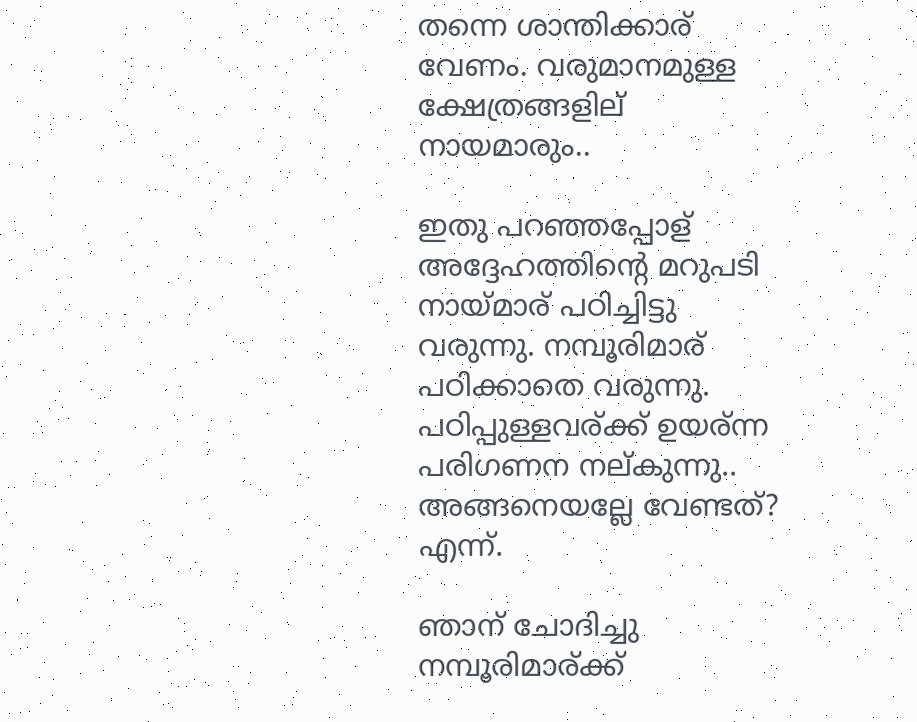തന്നെ ശാന്തിക്കാര് വേണം. വരുമാനമുള്ള ക്ഷേത്രങ്ങളില് നായമാരും..

ഇതു പറഞ്ഞപ്പോള് അദ്ദേഹത്തിന്റെ മറുപടി നായ്മാര് പഠിച്ചിട്ടു വരുന്നു. നമ്പൂരിമാര് പഠിക്കാതെ വരുന്നു. പഠിപ്പുള്ളവര്ക്ക് ഉയര്ന്ന പരിഗണന നല്കുന്നു.. അങ്ങനെയല്ലേ വേണ്ടത്? എന്ന്.

ഞാന് ചോദിച്ചു നമ്പൂരിമാര്ക്ക്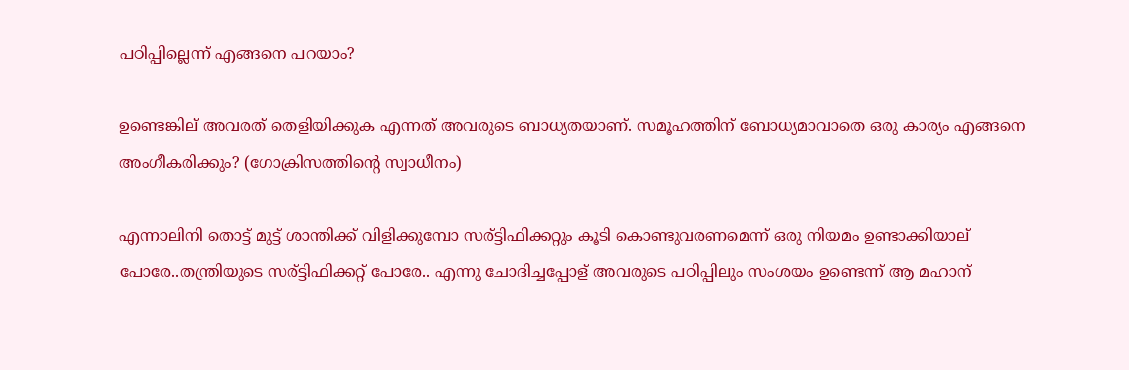പഠിപ്പില്ലെന്ന് എങ്ങനെ പറയാം?

ഉണ്ടെങ്കില് അവരത് തെളിയിക്കുക എന്നത് അവരുടെ ബാധ്യതയാണ്. സമൂഹത്തിന് ബോധ്യമാവാതെ ഒരു കാര്യം എങ്ങനെ അംഗീകരിക്കും? (ഗോക്രിസത്തിന്റെ സ്വാധീനം)

എന്നാലിനി തൊട്ട് മുട്ട് ശാന്തിക്ക് വിളിക്കുമ്പോ സര്ട്ടിഫിക്കറ്റും കൂടി കൊണ്ടുവരണമെന്ന് ഒരു നിയമം ഉണ്ടാക്കിയാല് പോരേ..തന്ത്രിയുടെ സര്ട്ടിഫിക്കറ്റ് പോരേ.. എന്നു ചോദിച്ചപ്പോള് അവരുടെ പഠിപ്പിലും സംശയം ഉണ്ടെന്ന് ആ മഹാന്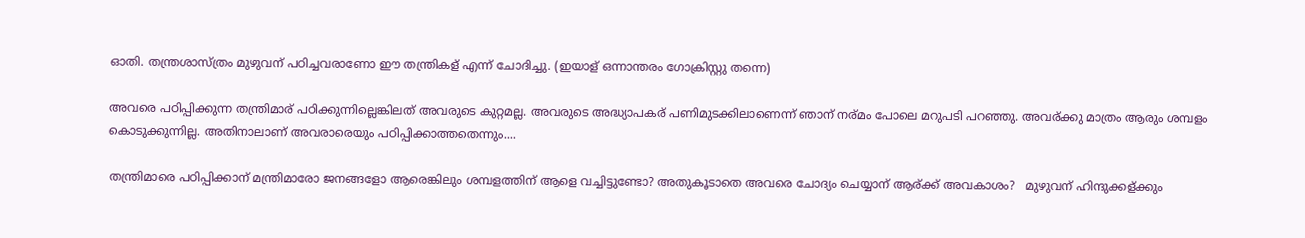ഓതി. തന്ത്രശാസ്ത്രം മുഴുവന് പഠിച്ചവരാണോ ഈ തന്ത്രികള് എന്ന് ചോദിച്ചു. (ഇയാള് ഒന്നാന്തരം ഗോക്രിസ്റ്റു തന്നെ)

അവരെ പഠിപ്പിക്കുന്ന തന്ത്രിമാര് പഠിക്കുന്നില്ലെങ്കിലത് അവരുടെ കുറ്റമല്ല. അവരുടെ അദ്ധ്യാപകര് പണിമുടക്കിലാണെന്ന് ഞാന് നര്മം പോലെ മറുപടി പറഞ്ഞു. അവര്ക്കു മാത്രം ആരും ശമ്പളം കൊടുക്കുന്നില്ല. അതിനാലാണ് അവരാരെയും പഠിപ്പിക്കാത്തതെന്നും....

തന്ത്രിമാരെ പഠിപ്പിക്കാന് മന്ത്രിമാരോ ജനങ്ങളോ ആരെങ്കിലും ശമ്പളത്തിന് ആളെ വച്ചിട്ടുണ്ടോ? അതുകൂടാതെ അവരെ ചോദ്യം ചെയ്യാന് ആര്ക്ക് അവകാശം?   മുഴുവന് ഹിന്ദുക്കള്ക്കും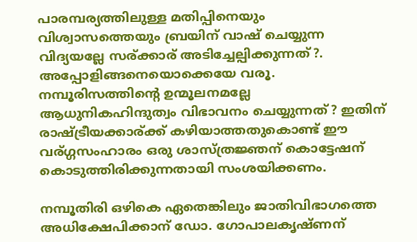പാരമ്പര്യത്തിലുള്ള മതിപ്പിനെയും വിശ്വാസത്തെയും ബ്രയിന് വാഷ് ചെയ്യുന്ന വിദ്യയല്ലേ സര്ക്കാര് അടിച്ചേല്പിക്കുന്നത്?.  അപ്പോളിങ്ങനെയൊക്കെയേ വരൂ.  നമ്പൂരിസത്തിന്റെ ഉന്മൂലനമല്ലേ ആധുനികഹിന്ദുത്വം വിഭാവനം ചെയ്യുന്നത്? ഇതിന് രാഷ്ട്രീയക്കാര്ക്ക് കഴിയാത്തതുകൊണ്ട് ഈ വര്ഗ്ഗസംഹാരം ഒരു ശാസ്ത്രജ്ഞന് കൊട്ടേഷന് കൊടുത്തിരിക്കുന്നതായി സംശയിക്കണം.

നമ്പൂതിരി ഒഴികെ ഏതെങ്കിലും ജാതിവിഭാഗത്തെ അധിക്ഷേപിക്കാന് ഡോ. ഗോപാലകൃഷ്ണന്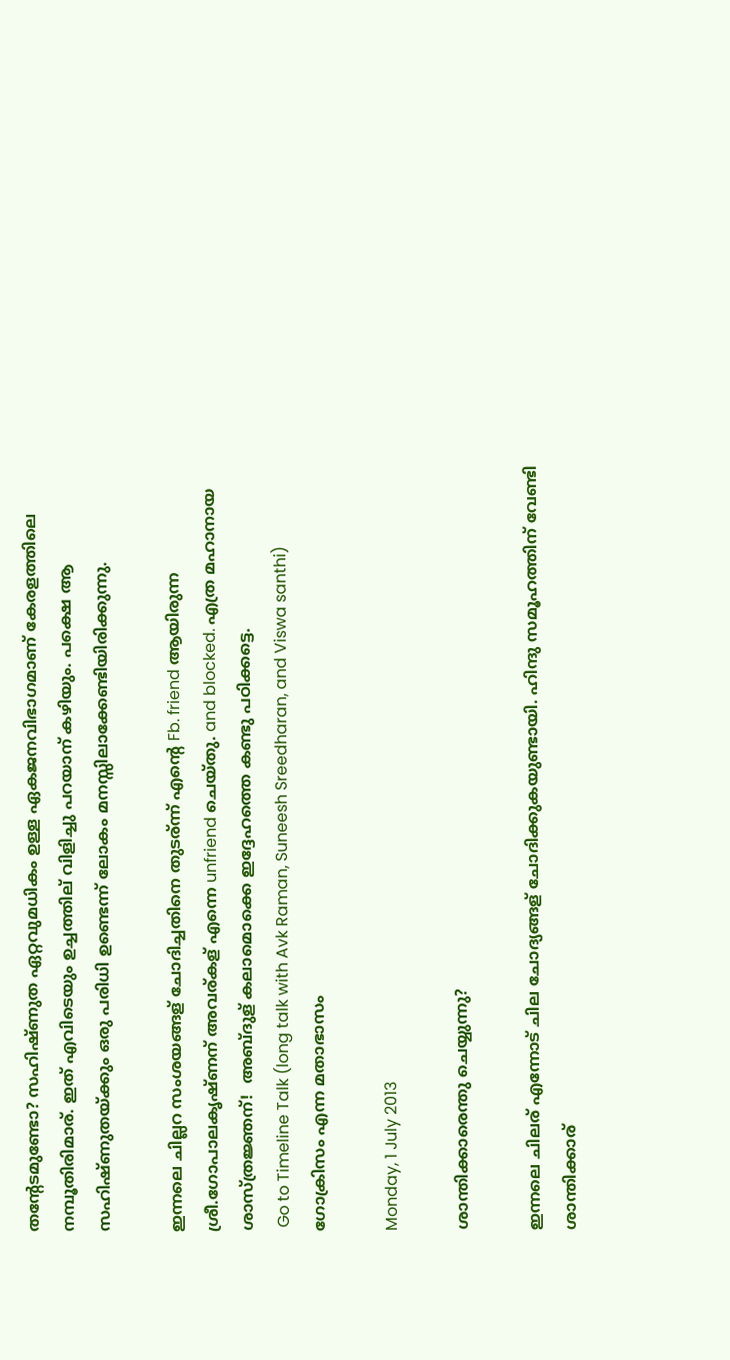തന്റേടമുണ്ടോ? സഹിഷ്ണുത ഏറ്റവുമധികം ഉള്ള ഏകജനവിഭാഗമാണ് കേരളത്തിലെ നമ്പൂതിരിമാര്. ഇത് എവിടെയും ഉച്ചത്തില് വിളിച്ചു പറയാന് കഴിയും. പക്ഷെ ആ സഹിഷ്ണുതയ്ക്കും ഒരു പരിധി ഉണ്ടെന്ന് ലോകം മനസ്സിലാക്കേണ്ടിയിരിക്കുന്നു.

ഇന്നലെ ചില്ലറ സംശയങ്ങള് ചോദിച്ചതിനെ തുടര്ന്ന് എന്റെ Fb. friend ആയിരുന്ന ശ്രീ.ഗോപാലകൃഷ്ണന് അവര്കള് എന്നെ unfriend ചെയ്തു. and blocked. എത്ര മഹാനായ ശാസ്ത്രജ്ഞന്!  അബ്ദുള് കലാമൊക്കെ ഇദ്ദേഹത്തെ കണ്ടു പഠിക്കട്ടെ.
 Go to Timeline Talk (long talk with Avk Raman, Suneesh Sreedharan, and Viswa santhi)
ഗോക്രിസം എന്ന മതാഭാസം

Monday, 1 July 2013

ശാന്തിക്കാരെന്തു ചെയ്യുന്നു?

ഇന്നലെ ചിലര് എന്നോട് ചില ചോദ്യങ്ങള് ചോദിക്കുകയുണ്ടായി. ഹിന്ദു സമൂഹത്തിന് വേണ്ടി ശാന്തിക്കാര്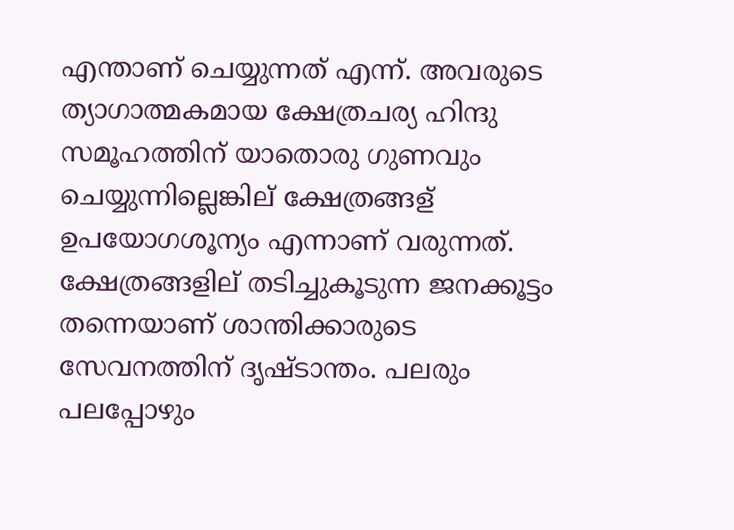എന്താണ് ചെയ്യുന്നത് എന്ന്. അവരുടെ ത്യാഗാത്മകമായ ക്ഷേത്രചര്യ ഹിന്ദു സമൂഹത്തിന് യാതൊരു ഗുണവും ചെയ്യുന്നില്ലെങ്കില് ക്ഷേത്രങ്ങള് ഉപയോഗശൂന്യം എന്നാണ് വരുന്നത്. ക്ഷേത്രങ്ങളില് തടിച്ചുകൂടുന്ന ജനക്കൂട്ടം തന്നെയാണ് ശാന്തിക്കാരുടെ സേവനത്തിന് ദൃഷ്ടാന്തം. പലരും പലപ്പോഴും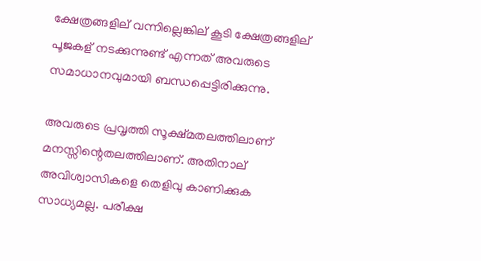ക്ഷേത്രങ്ങളില് വന്നില്ലെങ്കില് കൂടി ക്ഷേത്രങ്ങളില് പൂജകള് നടക്കുന്നുണ്ട് എന്നത് അവരുടെ സമാധാനവുമായി ബന്ധപ്പെട്ടിരിക്കുന്നു.

അവരുടെ പ്രവൃത്തി സൂക്ഷ്മതലത്തിലാണ് മനസ്സിന്റെതലത്തിലാണ്. അതിനാല് അവിശ്വാസികളെ തെളിവു കാണിക്കുക സാധ്യമല്ല. പരീക്ഷ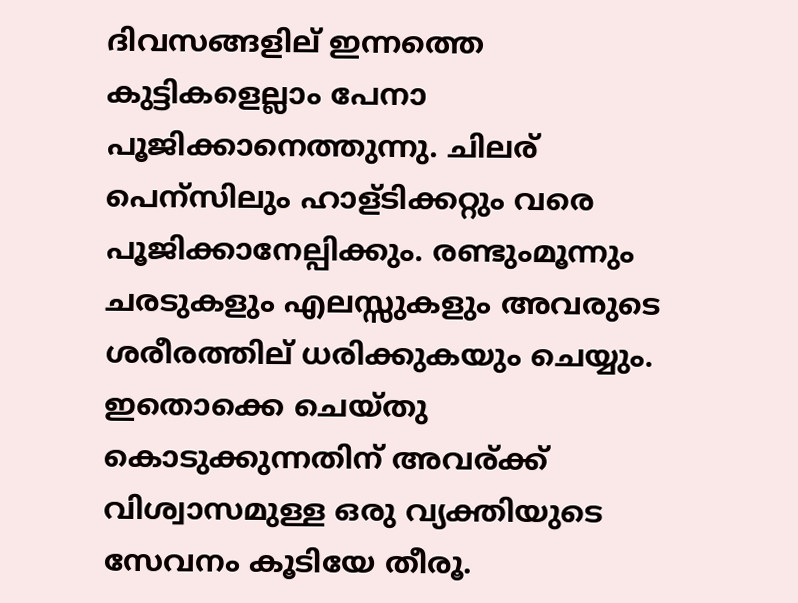ദിവസങ്ങളില് ഇന്നത്തെ കുട്ടികളെല്ലാം പേനാ പൂജിക്കാനെത്തുന്നു. ചിലര് പെന്സിലും ഹാള്ടിക്കറ്റും വരെ പൂജിക്കാനേല്പിക്കും. രണ്ടുംമൂന്നും ചരടുകളും എലസ്സുകളും അവരുടെ ശരീരത്തില് ധരിക്കുകയും ചെയ്യും. ഇതൊക്കെ ചെയ്തു കൊടുക്കുന്നതിന് അവര്ക്ക് വിശ്വാസമുള്ള ഒരു വ്യക്തിയുടെ സേവനം കൂടിയേ തീരൂ.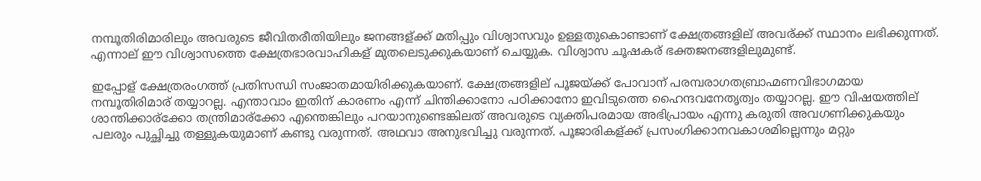നമ്പൂതിരിമാരിലും അവരുടെ ജീവിതരീതിയിലും ജനങ്ങള്ക്ക് മതിപ്പും വിശ്വാസവും ഉള്ളതുകൊണ്ടാണ് ക്ഷേത്രങ്ങളില് അവര്ക്ക് സ്ഥാനം ലഭിക്കുന്നത്.  എന്നാല് ഈ വിശ്വാസത്തെ ക്ഷേത്രഭാരവാഹികള് മുതലെടുക്കുകയാണ് ചെയ്യുക. വിശ്വാസ ചൂഷകര് ഭക്തജനങ്ങളിലുമുണ്ട്.

ഇപ്പോള് ക്ഷേത്രരംഗത്ത് പ്രതിസന്ധി സംജാതമായിരിക്കുകയാണ്. ക്ഷേത്രങ്ങളില് പൂജയ്ക്ക് പോവാന് പരമ്പരാഗതബ്രാഹ്മണവിഭാഗമായ നമ്പൂതിരിമാര് തയ്യാറല്ല. എന്താവാം ഇതിന് കാരണം എന്ന് ചിന്തിക്കാനോ പഠിക്കാനോ ഇവിടുത്തെ ഹൈന്ദവനേതൃത്വം തയ്യാറല്ല. ഈ വിഷയത്തില് ശാന്തിക്കാര്ക്കോ തന്ത്രിമാര്ക്കോ എന്തെങ്കിലും പറയാനുണ്ടെങ്കിലത് അവരുടെ വ്യക്തിപരമായ അഭിപ്രായം എന്നു കരുതി അവഗണിക്കുകയും പലരും പുച്ഛിച്ചു തള്ളുകയുമാണ് കണ്ടു വരുന്നത്. അഥവാ അനുഭവിച്ചു വരുന്നത്. പൂജാരികള്ക്ക് പ്രസംഗിക്കാനവകാശമില്ലെന്നും മറ്റും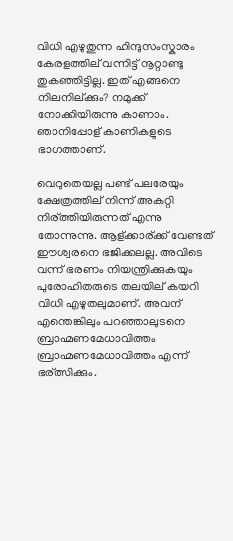വിധി എഴുതുന്ന ഹിന്ദുസംസ്കാരം കേരളത്തില് വന്നിട്ട് നൂറ്റാണ്ടു തുകഞ്ഞിട്ടില്ല. ഇത് എങ്ങനെ നിലനില്ക്കും? നമുക്ക് നോക്കിയിരുന്നു കാണാം. ഞാനിപ്പോള് കാണികളുടെ ഭാഗത്താണ്.

വെറുതെയല്ല പണ്ട് പലരേയും ക്ഷേത്രത്തില് നിന്ന് അകറ്റി നിര്ത്തിയിരുന്നത് എന്നു തോന്നുന്നു. ആള്ക്കാര്ക്ക് വേണ്ടത് ഈശ്വരനെ ഭജിക്കലല്ല. അവിടെ വന്ന് ഭരണം നിയന്ത്രിക്കുകയും പുരോഹിതരുടെ തലയില് കയറി വിധി എഴുതലുമാണ്. അവന് എന്തെങ്കിലും പറഞ്ഞാലുടനെ   ബ്രാഹ്മണമേധാവിത്തം ബ്രാഹ്മണമേധാവിത്തം എന്ന് ഭര്ത്സിക്കും.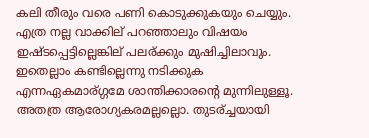കലി തീരും വരെ പണി കൊടുക്കുകയും ചെയ്യും. എത്ര നല്ല വാക്കില് പറഞ്ഞാലും വിഷയം ഇഷ്ടപ്പെട്ടില്ലെങ്കില് പലര്ക്കും മുഷിച്ചിലാവും. ഇതെല്ലാം കണ്ടില്ലെന്നു നടിക്കുക എന്നഏകമാര്ഗ്ഗമേ ശാന്തിക്കാരന്റെ മുന്നിലുള്ളൂ.  അതത്ര ആരോഗ്യകരമല്ലല്ലൊ. തുടര്ച്ചയായി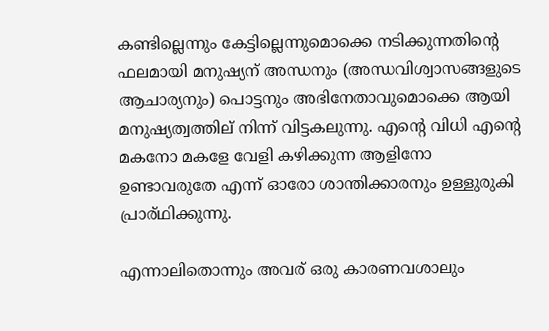കണ്ടില്ലെന്നും കേട്ടില്ലെന്നുമൊക്കെ നടിക്കുന്നതിന്റെ ഫലമായി മനുഷ്യന് അന്ധനും (അന്ധവിശ്വാസങ്ങളുടെ ആചാര്യനും) പൊട്ടനും അഭിനേതാവുമൊക്കെ ആയി മനുഷ്യത്വത്തില് നിന്ന് വിട്ടകലുന്നു. എന്റെ വിധി എന്റെ മകനോ മകളേ വേളി കഴിക്കുന്ന ആളിനോ ഉണ്ടാവരുതേ എന്ന് ഓരോ ശാന്തിക്കാരനും ഉള്ളുരുകി പ്രാര്ഥിക്കുന്നു.

എന്നാലിതൊന്നും അവര് ഒരു കാരണവശാലും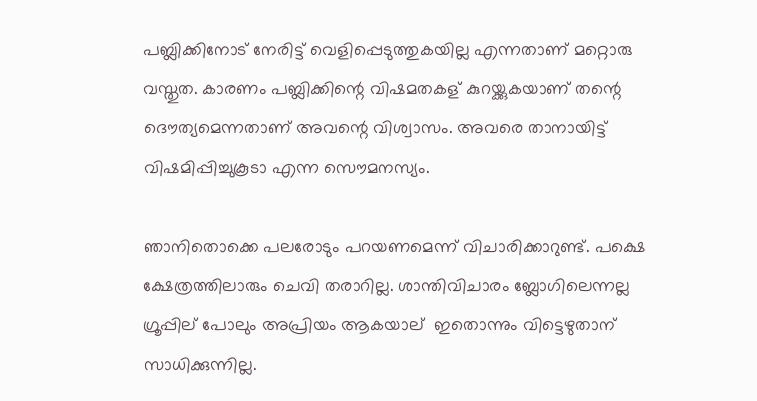പബ്ലിക്കിനോട് നേരിട്ട് വെളിപ്പെടുത്തുകയില്ല എന്നതാണ് മറ്റൊരു വസ്തുത. കാരണം പബ്ലിക്കിന്റെ വിഷമതകള് കുറയ്ക്കുകയാണ് തന്റെ ദൌത്യമെന്നതാണ് അവന്റെ വിശ്വാസം. അവരെ താനായിട്ട് വിഷമിപ്പിച്ചുകൂടാ എന്ന സൌമനസ്യം.

ഞാനിതൊക്കെ പലരോടും പറയണമെന്ന് വിചാരിക്കാറുണ്ട്. പക്ഷെ ക്ഷേത്രത്തിലാരും ചെവി തരാറില്ല. ശാന്തിവിചാരം ബ്ലോഗിലെന്നല്ല ഗ്രൂപ്പില് പോലും അപ്രിയം ആകയാല്  ഇതൊന്നും വിട്ടെഴുതാന് സാധിക്കുന്നില്ല.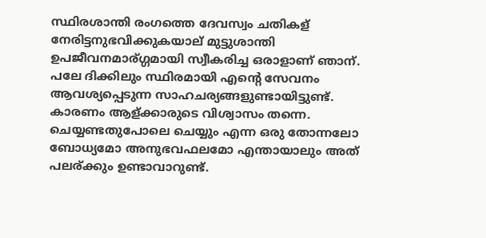സ്ഥിരശാന്തി രംഗത്തെ ദേവസ്വം ചതികള് നേരിട്ടനുഭവിക്കുകയാല് മുട്ടുശാന്തി ഉപജീവനമാര്ഗ്ഗമായി സ്വീകരിച്ച ഒരാളാണ് ഞാന്. പലേ ദിക്കിലും സ്ഥിരമായി എന്റെ സേവനം ആവശ്യപ്പെടുന്ന സാഹചര്യങ്ങളുണ്ടായിട്ടുണ്ട്. കാരണം ആള്ക്കാരുടെ വിശ്വാസം തന്നെ. ചെയ്യണ്ടതുപോലെ ചെയ്യും എന്ന ഒരു തോന്നലോ ബോധ്യമോ അനുഭവഫലമോ എന്തായാലും അത് പലര്ക്കും ഉണ്ടാവാറുണ്ട്.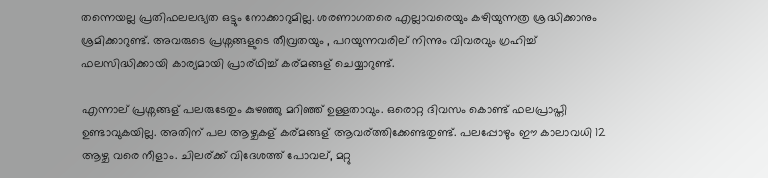തന്നെയല്ല പ്രതിഫലലഭ്യത ഒട്ടും നോക്കാറുമില്ല. ശരണാഗതരെ എല്ലാവരെയും കഴിയുന്നത്ര ശ്രദ്ധിക്കാനും ശ്രമിക്കാറുണ്ട്. അവരുടെ പ്രശ്നങ്ങളുടെ തീവ്രതയും , പറയുന്നവരില് നിന്നും വിവരവും ഗ്രഹിച്ച് ഫലസിദ്ധിക്കായി കാര്യമായി പ്രാര്ഥിച്ച് കര്മങ്ങള് ചെയ്യാറുണ്ട്.

എന്നാല് പ്രശ്നങ്ങള് പലരുടേതും കുഴഞ്ഞു മറിഞ്ഞ് ഉള്ളതാവും. ഒരൊറ്റ ദിവസം കൊണ്ട് ഫലപ്രാപ്തി ഉണ്ടാവുകയില്ല. അതിന് പല ആഴ്ചകള് കര്മങ്ങള് ആവര്ത്തിക്കേണ്ടതുണ്ട്. പലപ്പോഴും ഈ കാലാവധി 12 ആഴ്ച വരെ നീളാം. ചിലര്ക്ക് വിദേശത്ത് പോവല്, മറ്റു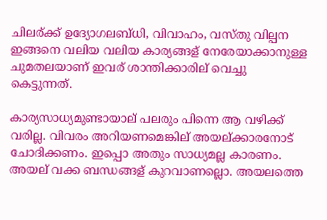ചിലര്ക്ക് ഉദ്യോഗലബ്ധി, വിവാഹം, വസ്തു വില്പന ഇങ്ങനെ വലിയ വലിയ കാര്യങ്ങള് നേരേയാക്കാനുള്ള ചുമതലയാണ് ഇവര് ശാന്തിക്കാരില് വെച്ചു കെട്ടുന്നത്.

കാര്യസാധ്യമുണ്ടായാല് പലരും പിന്നെ ആ വഴിക്ക് വരില്ല. വിവരം അറിയണമെങ്കില് അയല്ക്കാരനോട് ചോദിക്കണം. ഇപ്പൊ അതും സാധ്യമല്ല കാരണം. അയല് വക്ക ബന്ധങ്ങള് കുറവാണല്ലൊ. അയലത്തെ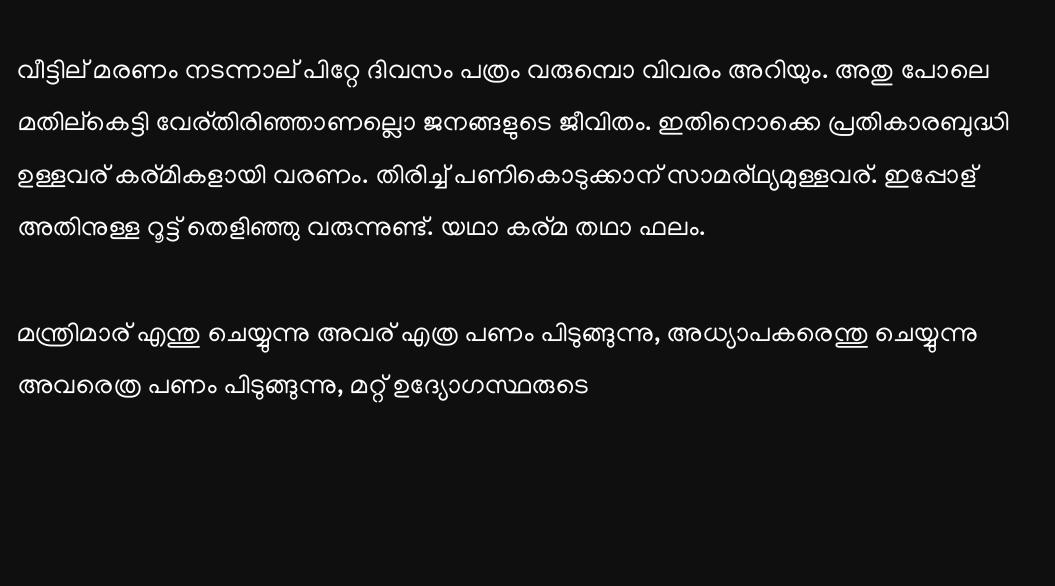വീട്ടില് മരണം നടന്നാല് പിറ്റേ ദിവസം പത്രം വരുമ്പൊ വിവരം അറിയും. അതു പോലെ മതില്കെട്ടി വേര്തിരിഞ്ഞാണല്ലൊ ജനങ്ങളുടെ ജീവിതം. ഇതിനൊക്കെ പ്രതികാരബുദ്ധി ഉള്ളവര് കര്മികളായി വരണം. തിരിച്ച് പണികൊടുക്കാന് സാമര്ഥ്യമുള്ളവര്. ഇപ്പോള് അതിനുള്ള റൂട്ട് തെളിഞ്ഞു വരുന്നുണ്ട്. യഥാ കര്മ തഥാ ഫലം.

മന്ത്രിമാര് എന്തു ചെയ്യുന്നു അവര് എത്ര പണം പിടുങ്ങുന്നു, അധ്യാപകരെന്തു ചെയ്യുന്നു അവരെത്ര പണം പിടുങ്ങുന്നു, മറ്റ് ഉദ്യോഗസ്ഥരുടെ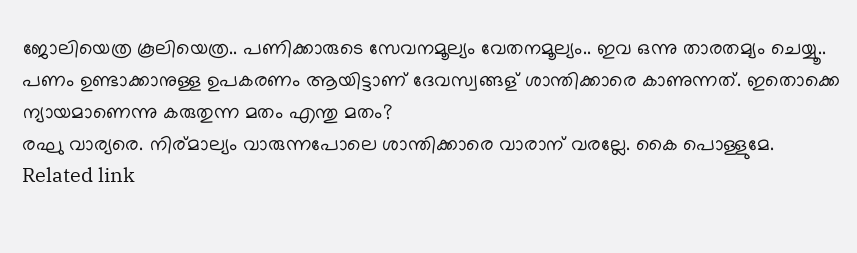ജോലിയെത്ര കൂലിയെത്ര.. പണിക്കാരുടെ സേവനമൂല്യം വേതനമൂല്യം.. ഇവ ഒന്നു താരതമ്യം ചെയ്യൂ.. പണം ഉണ്ടാക്കാനുള്ള ഉപകരണം ആയിട്ടാണ് ദേവസ്വങ്ങള് ശാന്തിക്കാരെ കാണുന്നത്. ഇതൊക്കെ ന്യായമാണെന്നു കരുതുന്ന മതം എന്തു മതം?
രഘു വാര്യരെ. നിര്മാല്യം വാരുന്നപോലെ ശാന്തിക്കാരെ വാരാന് വരല്ലേ. കൈ പൊള്ളുമേ.
Related link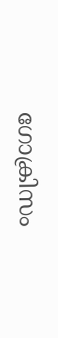ഗോക്രിസം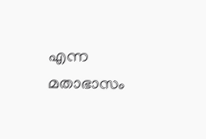എന്ന മതാഭാസം